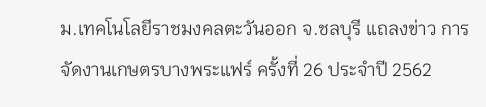ม.เทคโนโลยีราชมงคลตะวันออก จ.ชลบุรี แถลงข่าว การจัดงานเกษตรบางพระแฟร์ ครั้งที่ 26 ประจำปี 2562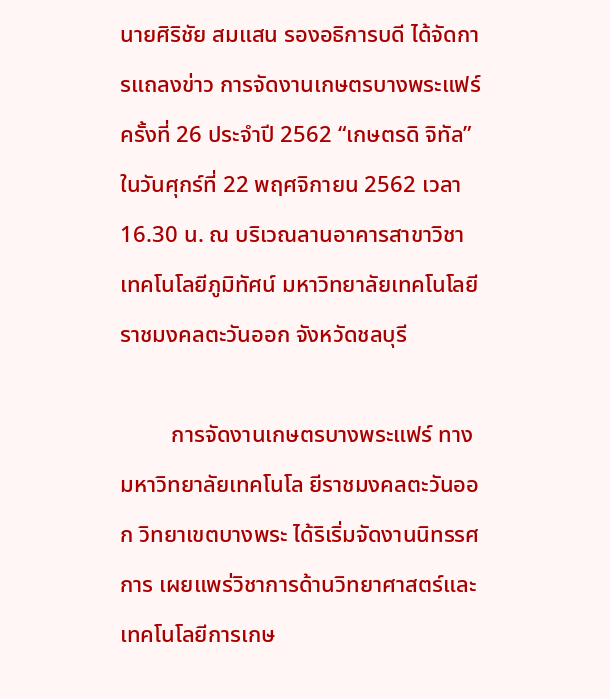นายศิริชัย สมแสน รองอธิการบดี ได้จัดการแถลงข่าว การจัดงานเกษตรบางพระแฟร์ ครั้งที่ 26 ประจำปี 2562 “เกษตรดิ จิทัล” ในวันศุกร์ที่ 22 พฤศจิกายน 2562 เวลา 16.30 น. ณ บริเวณลานอาคารสาขาวิชาเทคโนโลยีภูมิทัศน์ มหาวิทยาลัยเทคโนโลยีราชมงคลตะวันออก จังหวัดชลบุรี

         การจัดงานเกษตรบางพระแฟร์ ทางมหาวิทยาลัยเทคโนโล ยีราชมงคลตะวันออก วิทยาเขตบางพระ ได้ริเริ่มจัดงานนิทรรศ การ เผยแพร่วิชาการด้านวิทยาศาสตร์และเทคโนโลยีการเกษ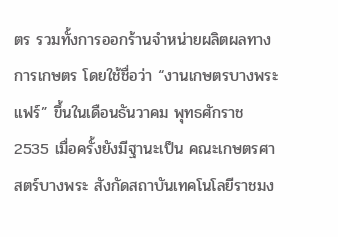ตร รวมทั้งการออกร้านจำหน่ายผลิตผลทางการเกษตร โดยใช้ชื่อว่า “งานเกษตรบางพระแฟร์” ขึ้นในเดือนธันวาคม พุทธศักราช 2535 เมื่อครั้งยังมีฐานะเป็น คณะเกษตรศาสตร์บางพระ สังกัดสถาบันเทคโนโลยีราชมง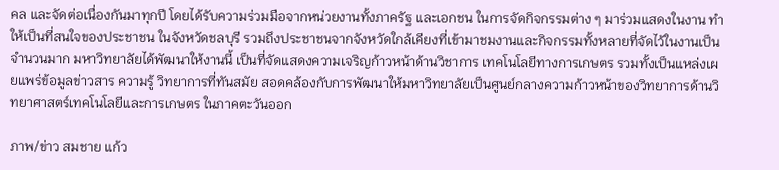คล และจัดต่อเนื่องกันมาทุกปี โดยได้รับความร่วมมือจากหน่วยงานทั้งภาครัฐ และเอกชน ในการจัดกิจกรรมต่าง ๆ มาร่วมแสดงในงาน ทำให้เป็นที่สนใจของประชาชน ในจังหวัดชลบุรี รวมถึงประชาชนจากจังหวัดใกล้เคียงที่เข้ามาชมงานและกิจกรรมทั้งหลายที่จัดไว้ในงานเป็นจำนวนมาก มหาวิทยาลัยได้พัฒนาให้งานนี้ เป็นที่จัดแสดงความเจริญก้าวหน้าด้านวิชาการ เทคโนโลยีทางการเกษตร รวมทั้งเป็นแหล่งเผยแพร่ข้อมูลข่าวสาร ความรู้ วิทยาการที่ทันสมัย สอดคล้องกับการพัฒนาให้มหาวิทยาลัยเป็นศูนย์กลางความก้าวหน้าของวิทยาการด้านวิทยาศาสตร์เทคโนโลยีและการเกษตร ในภาคตะวันออก

ภาพ/ข่าว สมชาย แก้ว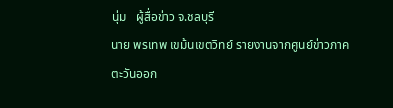นุ่ม   ผู้สื่อข่าว จ.ชลบุรี
นาย พรเทพ เขม้นเขตวิทย์ รายงานจากศูนย์ข่าวภาคตะวันออก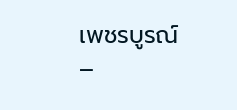เพชรบูรณ์ –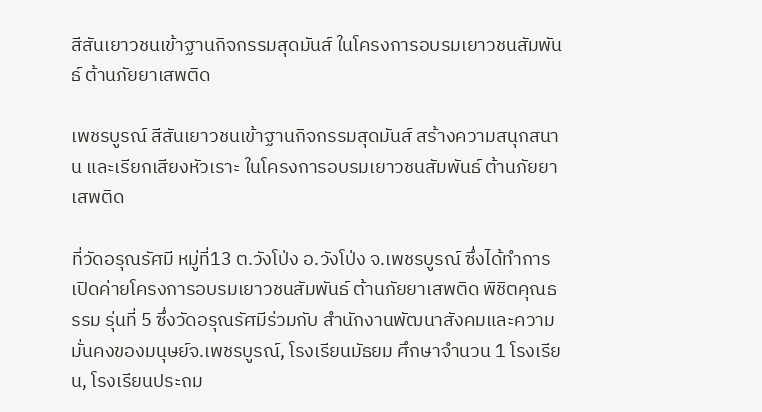สีสันเยาวชนเข้าฐานกิจกรรมสุดมันส์ ในโครงการอบรมเยาวชนสัมพันธ์ ต้านภัยยาเสพติด

เพชรบูรณ์ สีสันเยาวชนเข้าฐานกิจกรรมสุดมันส์ สร้างความสนุกสนาน และเรียกเสียงหัวเราะ ในโครงการอบรมเยาวชนสัมพันธ์ ต้านภัยยาเสพติด

ที่วัดอรุณรัศมี หมู่ที่13 ต.วังโป่ง อ.วังโป่ง จ.เพชรบูรณ์ ซึ่งได้ทำการเปิดค่ายโครงการอบรมเยาวชนสัมพันธ์ ต้านภัยยาเสพติด พิชิตคุณธรรม รุ่นที่ 5 ซึ่งวัดอรุณรัศมีร่วมกับ สำนักงานพัฒนาสังคมและความมั่นคงของมนุษย์จ.เพชรบูรณ์, โรงเรียนมัธยม ศึกษาจำนวน 1 โรงเรียน, โรงเรียนประถม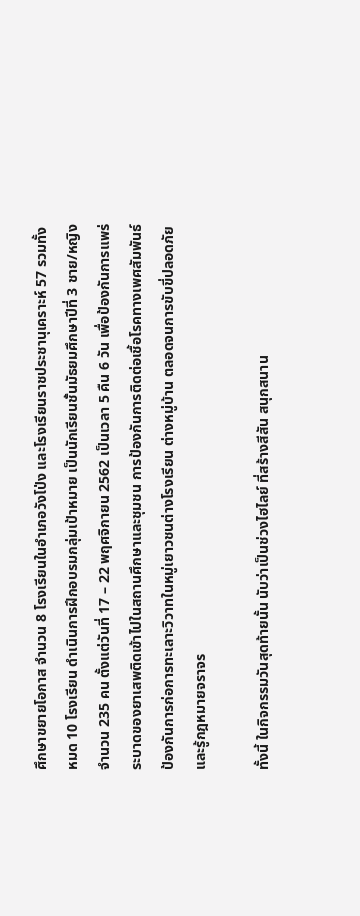ศึกษาขยายโอกาส จำนวน 8 โรงเรียนในอำเภอวังโป่ง และโรงเรียนราชประชานุเคราะห์ 57 รวมทั้งหมด 10 โรงเรียน ดำเนินการฝึกอบรมกลุ่มเป้าหมาย เป็นนักเรียนชั้นมัธยมศึกษาปีที่ 3 ชาย/หญิง จำนวน 235 คน ตั้งแต่วันที่ 17 – 22 พฤศจิกายน 2562 เป็นเวลา 5 คืน 6 วัน เพื่อป้องกันการแพร่ระบาดของยาเสพติดเข้าไปในสถานศึกษาและชุมชน การป้องกันการติดต่อเชื้อโรคทางเพศสัมพันธ์ ป้องกันการก่อการทะเลาะวิวาทในหมู่เยาวชนต่างโรงเรียน ต่างหมู่บ้าน ตลอดจนการขับขี่ปลอดภัยและรู้กฎหมายจราจร

ทั้งนี้ ในกิจกรรมวันสุดท้ายนั้น นับว่าเป็นช่วงไฮไลย์ ที่สร้างสีสัน สนุกสนาน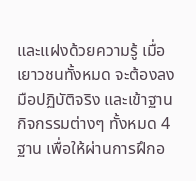และแฝงด้วยความรู้ เมื่อเยาวชนทั้งหมด จะต้องลงมือปฏิบัติจริง และเข้าฐานกิจกรรมต่างๆ ทั้งหมด 4 ฐาน เพื่อให้ผ่านการฝึกอ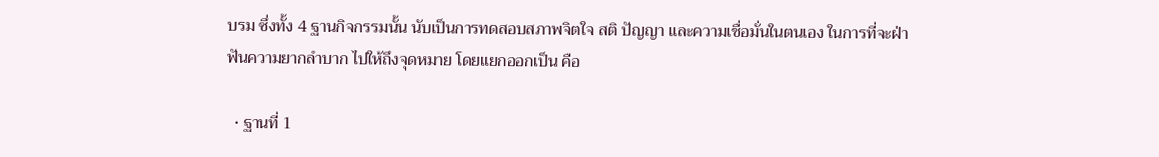บรม ซึ่งทั้ง 4 ฐานกิจกรรมนั้น นับเป็นการทดสอบสภาพจิตใจ สติ ปัญญา และความเชื่อมั่นในตนเอง ในการที่จะฝ่าฟันความยากลำบาก ไปให้ถึงจุดหมาย โดยแยกออกเป็น คือ

  • ฐานที่ 1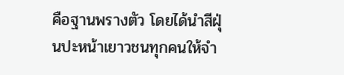คือฐานพรางตัว โดยได้นำสีฝุ่นปะหน้าเยาวชนทุกคนให้จำ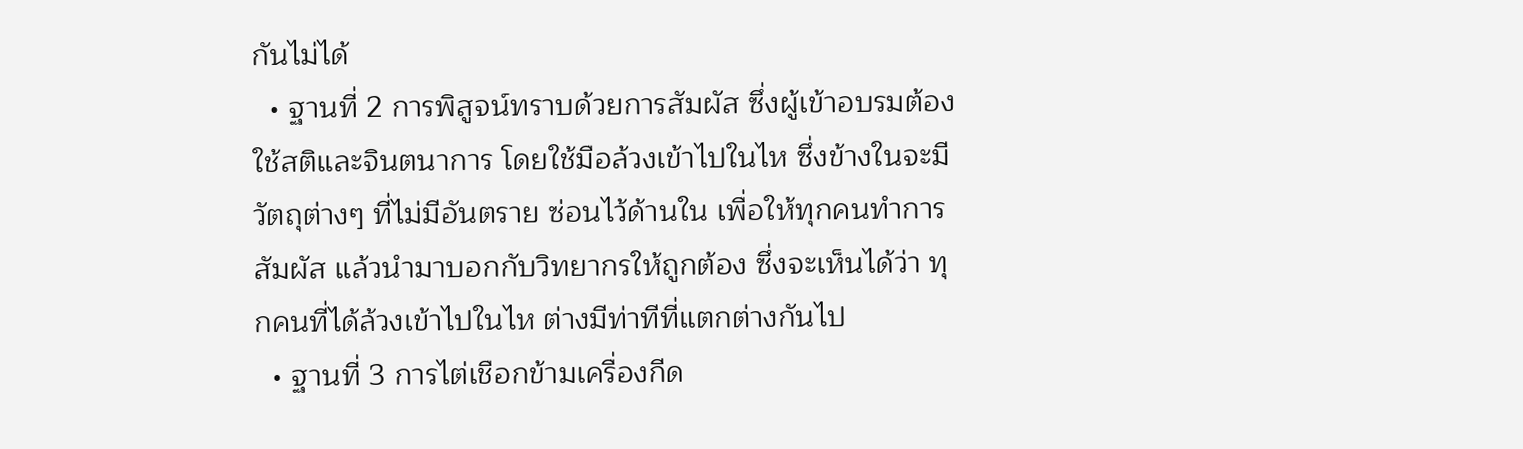กันไม่ได้
  • ฐานที่ 2 การพิสูจน์ทราบด้วยการสัมผัส ซึ่งผู้เข้าอบรมต้องใช้สติและจินตนาการ โดยใช้มือล้วงเข้าไปในไห ซึ่งข้างในจะมีวัตถุต่างๆ ที่ไม่มีอันตราย ซ่อนไว้ด้านใน เพื่อให้ทุกคนทำการสัมผัส แล้วนำมาบอกกับวิทยากรให้ถูกต้อง ซึ่งจะเห็นได้ว่า ทุกคนที่ได้ล้วงเข้าไปในไห ต่างมีท่าทีที่แตกต่างกันไป
  • ฐานที่ 3 การไต่เชือกข้ามเครื่องกีด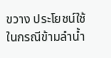ขวาง ประโยชน์ใช้ในกรณีข้ามลำน้ำ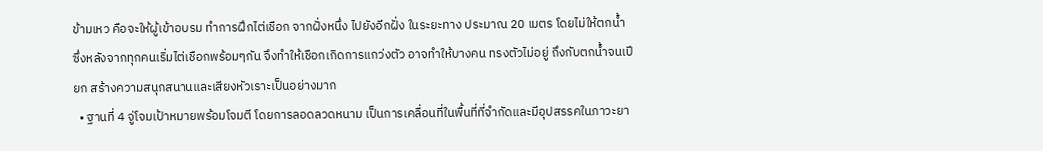ข้ามเหว คือจะให้ผู้เข้าอบรม ทำการฝึกไต่เชือก จากฝั่งหนึ่ง ไปยังอีกฝั่ง ในระยะทาง ประมาณ 20 เมตร โดยไม่ให้ตกน้ำ ซึ่งหลังจากทุกคนเริ่มไต่เชือกพร้อมๆกัน จึงทำให้เชือกเกิดการแกว่งตัว อาจทำให้บางคน ทรงตัวไม่อยู่ ถึงกับตกน้ำจนเปียก สร้างความสนุกสนานและเสียงหัวเราะเป็นอย่างมาก
  • ฐานที่ 4 จู่โจมเป้าหมายพร้อมโจมตี โดยการลอดลวดหนาม เป็นการเคลื่อนที่ในพื้นที่ที่จำกัดและมีอุปสรรคในภาวะยา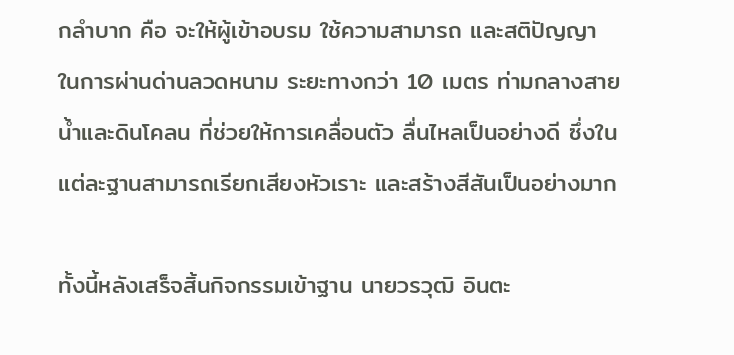กลำบาก คือ จะให้ผู้เข้าอบรม ใช้ความสามารถ และสติปัญญา ในการผ่านด่านลวดหนาม ระยะทางกว่า 10 เมตร ท่ามกลางสายน้ำและดินโคลน ที่ช่วยให้การเคลื่อนตัว ลื่นไหลเป็นอย่างดี ซึ่งในแต่ละฐานสามารถเรียกเสียงหัวเราะ และสร้างสีสันเป็นอย่างมาก

ทั้งนี้หลังเสร็จสิ้นกิจกรรมเข้าฐาน นายวรวุฒิ อินตะ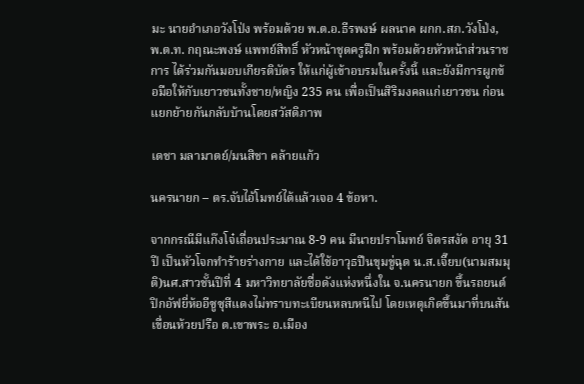มะ นายอำเภอวังโป่ง พร้อมด้วย พ.ต.อ.ธีรพงษ์ ผลนาค ผกก.สภ.วังโป่ง, พ.ต.ท. กฤณะพงษ์ แพทย์สิทธิ์ หัวหน้าชุดครูฝึก พร้อมด้วยหัวหน้าส่วนราชการ ได้ร่วมกันมอบเกียรติบัตร ให้แก่ผู้เข้าอบรมในครั้งนี้ และยังมีการผูกข้อมือให้กับเยาวชนทั้งชาย/หญิง 235 คน เพื่อเป็นสิริมงคลแก่เยาวชน ก่อนแยกย้ายกันกลับบ้านโดยสวัสดิภาพ

เดชา มลามาตย์/มนสิชา คล้ายแก้ว

นครนายก – ตร.จับไอ้โมทย์ได้แล้วเจอ 4 ข้อหา.

จากกรณีมีแก๊งโจ๋เถื่อนประมาณ 8-9 คน มีนายปราโมทย์ จิตรสงัด อายุ 31 ปี เป็นหัวโจกทำร้ายร่างกาย และได้ใช้อาวุธปืนขุมขู่ฉุด น.ส.เจี๊ยบ(นามสมมุติ)นศ.สาวชั้นปีที่ 4 มหาวิทยาลัยชื่อดังแห่งหนึ่งใน จ.นครนายก ขึ้นรถยนต์ปิกอัฟยี่ห้ออีซูซุสีแดงไม่ทราบทะเบียนหลบหนีไป โดยเหตุเกิดขึ้นมาที่บนสันเขื่อนห้วยปรือ ต.เขาพระ อ.เมือง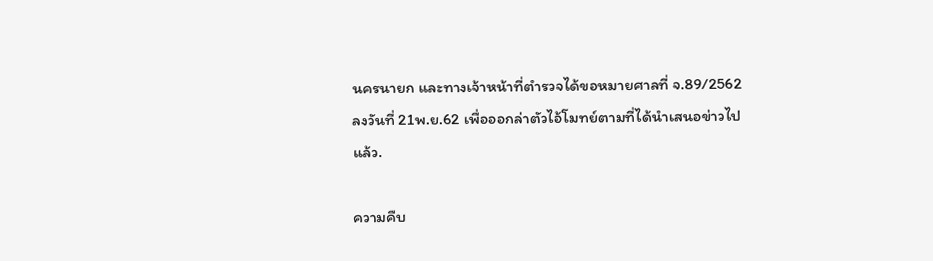นครนายก และทางเจ้าหน้าที่ตำรวจได้ขอหมายศาลที่ จ.89/2562 ลงวันที่ 21พ.ย.62 เพื่อออกล่าตัวไอ้โมทย์ตามที่ได้นำเสนอข่าวไปแล้ว.

ความคืบ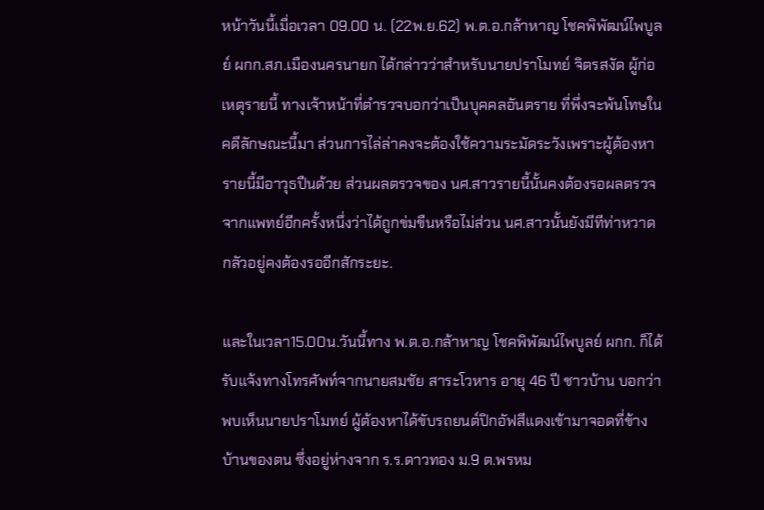หน้าวันนี้เมื่อเวลา 09.00 น. (22พ.ย.62) พ.ต.อ.กล้าหาญ โชคพิพัฒน์ไพบูลย์ ผกก.สภ.เมืองนครนายก ได้กล่าวว่าสำหรับนายปราโมทย์ จิตรสงัด ผู้ก่อเหตุรายนี้ ทางเจ้าหน้าที่ตำรวจบอกว่าเป็นบุคคลอันตราย ที่พึ่งจะพ้นโทษในคดีลักษณะนี้มา ส่วนการไล่ล่าคงจะต้องใช้ความระมัดระวังเพราะผู้ต้องหารายนี้มีอาวุธปืนด้วย ส่วนผลตรวจของ นศ.สาวรายนี้นั้นคงต้องรอผลตรวจจากแพทย์อีกครั้งหนึ่งว่าได้ถูกข่มขืนหรือไม่ส่วน นศ.สาวนั้นยังมีทีท่าหวาดกลัวอยู่คงต้องรออีกสักระยะ.

และในเวลา15.00น.วันนี้ทาง พ.ต.อ.กล้าหาญ โชคพิพัฒน์ไพบูลย์ ผกก. ก็ได้รับแจ้งทางโทรศัพท์จากนายสมชัย สาระโวหาร อายุ 46 ปี ชาวบ้าน บอกว่าพบเห็นนายปราโมทย์ ผู้ต้องหาได้ขับรถยนต์ปิกอัฟสีแดงเข้ามาจอดที่ข้างบ้านของตน ซึ่งอยู่ห่างจาก ร.ร.ดาวทอง ม.9 ต.พรหม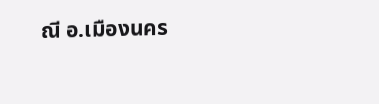ณี อ.เมืองนคร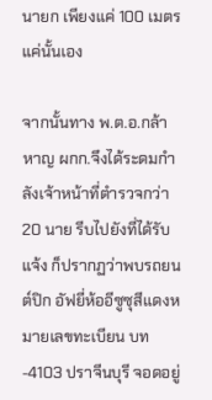นายก เพียงแค่ 100 เมตร แค่นั้นเอง

จากนั้นทาง พ.ต.อ.กล้าหาญ ผกก.จึงได้ระดมกำลังเจ้าหน้าที่ตำรวจกว่า 20 นาย รีบไปยังที่ได้รับแจ้ง ก็ปรากฏว่าพบรถยนต์ปิก อัฟยี่ห้ออีซูซุสีแดงหมายเลขทะเบียน บท-4103 ปราจีนบุรี จอดอยู่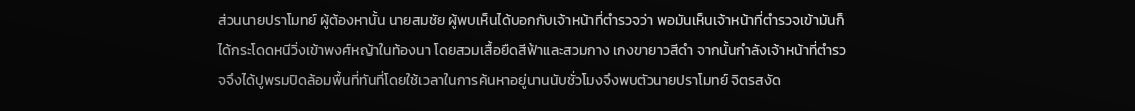ส่วนนายปราโมทย์ ผู้ต้องหานั้น นายสมชัย ผู้พบเห็นได้บอกกับเจ้าหน้าที่ตำรวจว่า พอมันเห็นเจ้าหน้าที่ตำรวจเข้ามันก็ได้กระโดดหนีวิ่งเข้าพงศ์หญ้าในท้องนา โดยสวมเสื้อยืดสีฟ้าและสวมกาง เกงขายาวสีดำ จากนั้นกำลังเจ้าหน้าที่ตำรวจจึงได้ปูพรมปิดล้อมพื้นที่ทันที่โดยใช้เวลาในการค้นหาอยู่นานนับชั่วโมงจึงพบตัวนายปราโมทย์ จิตรสงัด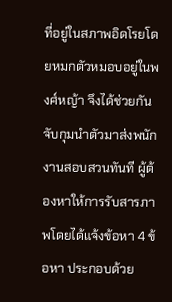ที่อยู่ในสภาพอิดโรยโดยหมกตัวหมอบอยู่ในพงศ์หญ้า จึงได้ช่วยกันจับกุมนำตัวมาส่งพนักงานสอบสวนทันที ผู้ต้องหาให้การรับสารภาพโดยได้แจ้งข้อหา 4 ข้อหา ประกอบด้วย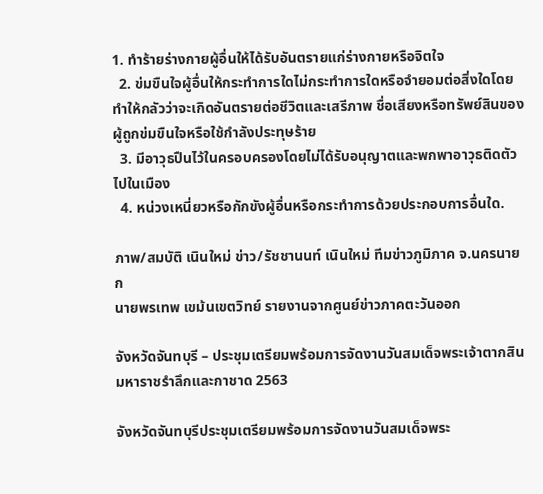1. ทำร้ายร่างกายผู้อื่นให้ได้รับอันตรายแก่ร่างกายหรือจิตใจ
  2. ข่มขืนใจผู้อื่นให้กระทำการใดไม่กระทำการใดหรือจำยอมต่อสิ่งใดโดยทำให้กลัวว่าจะเกิดอันตรายต่อชีวิตและเสรีภาพ ชื่อเสียงหรือทรัพย์สินของผู้ถูกข่มขืนใจหรือใช้กำลังประทุษร้าย
  3. มีอาวุธปืนไว้ในครอบครองโดยไม่ได้รับอนุญาตและพกพาอาวุธติดตัวไปในเมือง
  4. หน่วงเหนี่ยวหรือกักขังผู้อื่นหรือกระทำการด้วยประกอบการอื่นใด.

ภาพ/สมบัติ เนินใหม่ ข่าว/รัชชานนท์ เนินใหม่ ทีมข่าวภูมิภาค จ.นครนายก
นายพรเทพ เขม้นเขตวิทย์ รายงานจากศูนย์ข่าวภาคตะวันออก

จังหวัดจันทบุรี – ประชุมเตรียมพร้อมการจัดงานวันสมเด็จพระเจ้าตากสินมหาราชรำลึกและกาชาด 2563

จังหวัดจันทบุรีประชุมเตรียมพร้อมการจัดงานวันสมเด็จพระ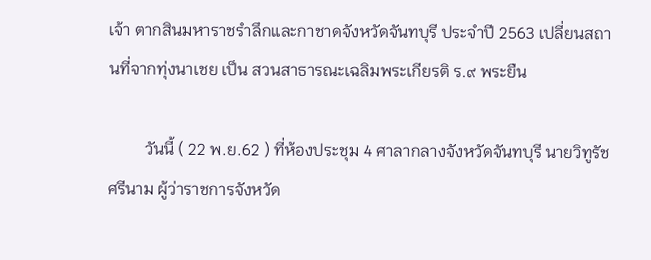เจ้า ตากสินมหาราชรำลึกและกาชาดจังหวัดจันทบุรี ประจำปี 2563 เปลี่ยนสถานที่จากทุ่งนาเชย เป็น สวนสาธารณะเฉลิมพระเกียรติ ร.๙ พระยืน

         วันนี้ ( 22 พ.ย.62 ) ที่ห้องประชุม 4 ศาลากลางจังหวัดจันทบุรี นายวิทูรัช ศรีนาม ผู้ว่าราชการจังหวัด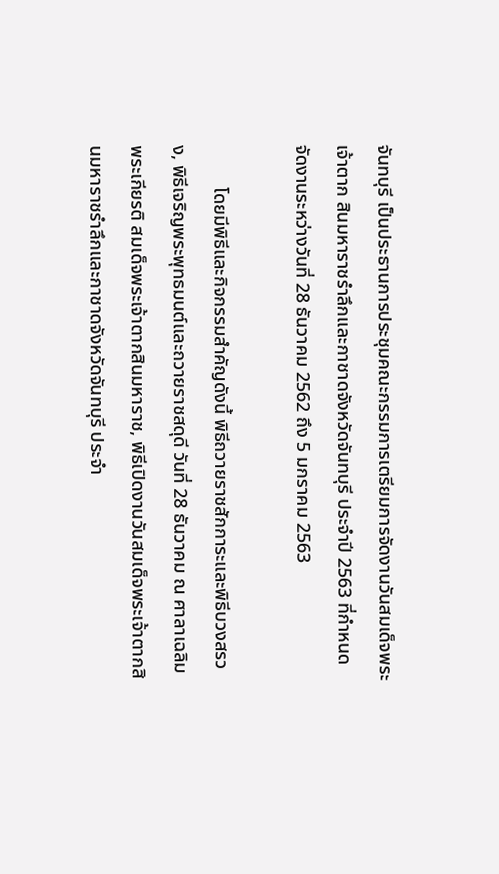จันทบุรี เป็นประธานการประชุมคณะกรรมการเตรียมการจัดงานวันสมเด็จพระเจ้าตาก สินมหาราชรำลึกและกาชาดจังหวัดจันทบุรี ประจำปี 2563 ที่กำหนดจัดงานระหว่างวันที่ 28 ธันวาคม 2562 ถึง 5 มกราคม 2563

         โดยมีพิธีและกิจกรรมสำคัญดังนี้ พิธีถวายราชสักการะและพิธีบวงสรวง, พิธีเจริญพระพุทธมนต์และถวายราชสดุดี วันที่ 28 ธันวาคม ณ ศาลาเฉลิมพระเกียรติ สมเด็จพระเจ้าตากสินมหาราช, พิธีเปิดงานวันสมเด็จพระเจ้าตากสินมหาราชรำลึกและกาชาดจังหวัดจันทบุรี ประจำ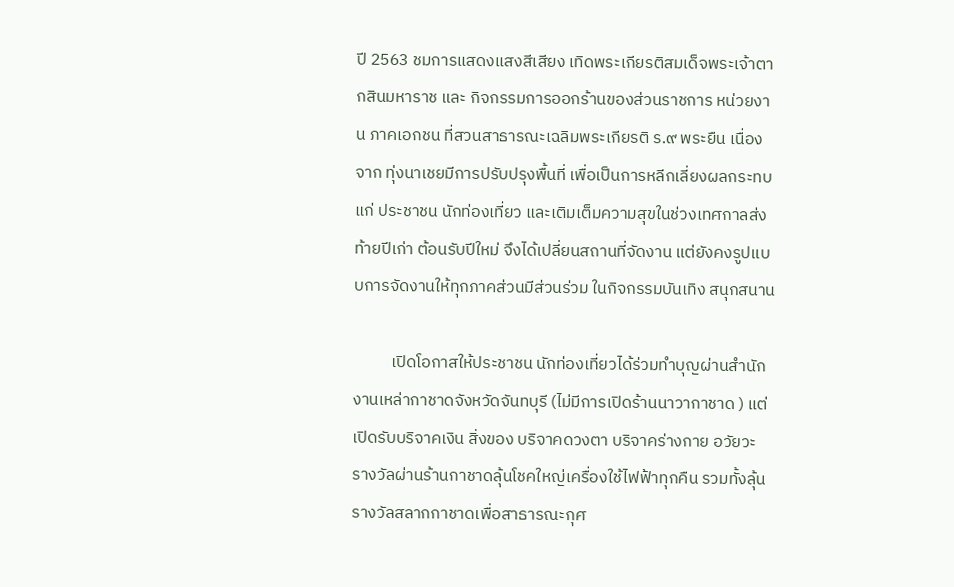ปี 2563 ชมการแสดงแสงสีเสียง เทิดพระเกียรติสมเด็จพระเจ้าตากสินมหาราช และ กิจกรรมการออกร้านของส่วนราชการ หน่วยงาน ภาคเอกชน ที่สวนสาธารณะเฉลิมพระเกียรติ ร.๙ พระยืน เนื่องจาก ทุ่งนาเชยมีการปรับปรุงพื้นที่ เพื่อเป็นการหลีกเลี่ยงผลกระทบ แก่ ประชาชน นักท่องเที่ยว และเติมเต็มความสุขในช่วงเทศกาลส่งท้ายปีเก่า ต้อนรับปีใหม่ จึงได้เปลี่ยนสถานที่จัดงาน แต่ยังคงรูปแบบการจัดงานให้ทุกภาคส่วนมีส่วนร่วม ในกิจกรรมบันเทิง สนุกสนาน

          เปิดโอกาสให้ประชาชน นักท่องเที่ยวได้ร่วมทำบุญผ่านสำนักงานเหล่ากาชาดจังหวัดจันทบุรี (ไม่มีการเปิดร้านนาวากาชาด ) แต่เปิดรับบริจาคเงิน สิ่งของ บริจาคดวงตา บริจาคร่างกาย อวัยวะ รางวัลผ่านร้านกาชาดลุ้นโชคใหญ่เครื่องใช้ไฟฟ้าทุกคืน รวมทั้งลุ้นรางวัลสลากกาชาดเพื่อสาธารณะกุศ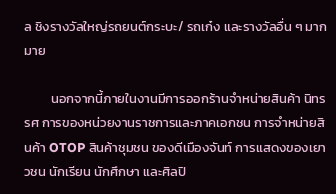ล ชิงรางวัลใหญ่รถยนต์กระบะ/ รถเก๋ง และรางวัลอื่น ๆ มากมาย

         นอกจากนี้ภายในงานมีการออกร้านจำหน่ายสินค้า นิทรรศ การของหน่วยงานราชการและภาคเอกชน การจำหน่ายสินค้า OTOP สินค้าชุมชน ของดีเมืองจันท์ การแสดงของเยาวชน นักเรียน นักศึกษา และศิลปิ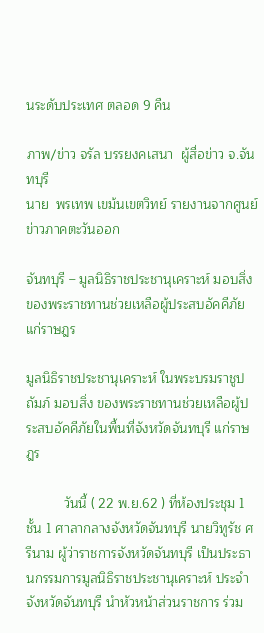นระดับประเทศ ตลอด 9 คืน

ภาพ/ข่าว จรัล บรรยงคเสนา  ผู้สื่อข่าว จ.จันทบุรี
นาย  พรเทพ เขม้นเขตวิทย์ รายงานจากศูนย์ข่าวภาคตะวันออก

จันทบุรี – มูลนิธิราชประชานุเคราะห์ มอบสิ่ง ของพระราชทานช่วยเหลือผู้ประสบอัคคีภัยแก่ราษฎร

มูลนิธิราชประชานุเคราะห์ ในพระบรมราชูปถัมภ์ มอบสิ่ง ของพระราชทานช่วยเหลือผู้ประสบอัคคีภัยในพื้นที่จังหวัดจันทบุรี แก่ราษฎร

          วันนี้ ( 22 พ.ย.62 ) ที่ห้องประชุม 1 ชั้น 1 ศาลากลางจังหวัดจันทบุรี นายวิทูรัช ศรีนาม ผู้ว่าราชการจังหวัดจันทบุรี เป็นประธานกรรมการมูลนิธิราชประชานุเคราะห์ ประจำจังหวัดจันทบุรี นำหัวหน้าส่วนราชการ ร่วม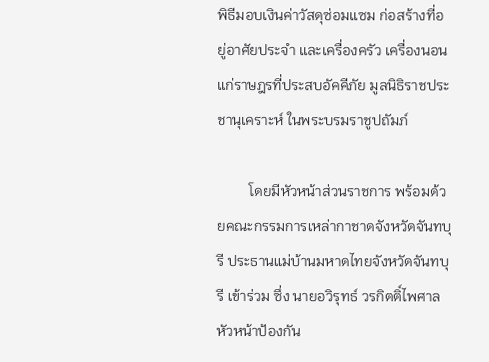พิธีมอบเงินค่าวัสดุซ่อมแซม ก่อสร้างที่อยู่อาศัยประจำ และเครื่องครัว เครื่องนอน แก่ราษฎรที่ประสบอัคคีภัย มูลนิธิราชประชานุเคราะห์ ในพระบรมราชูปถัมภ์

         โดยมีหัวหน้าส่วนราชการ พร้อมด้วยคณะกรรมการเหล่ากาชาดจังหวัดจันทบุรี ประธานแม่บ้านมหาดไทยจังหวัดจันทบุรี เข้าร่วม ซึ่ง นายอวิรุทธ์ วรกิตติ์ไพศาล หัวหน้าป้องกัน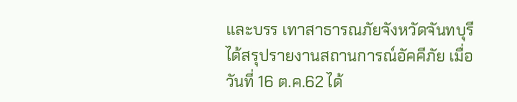และบรร เทาสาธารณภัยจังหวัดจันทบุรี ได้สรุปรายงานสถานการณ์อัคคีภัย เมื่อวันที่ 16 ต.ค.62 ได้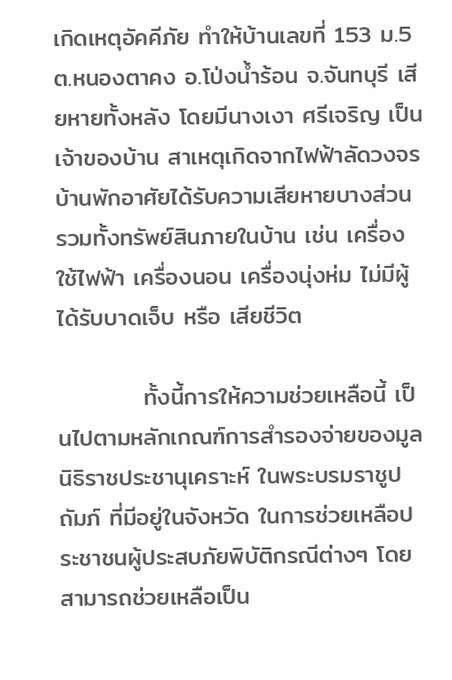เกิดเหตุอัคคีภัย ทำให้บ้านเลขที่ 153 ม.5 ต.หนองตาคง อ.โป่งน้ำร้อน จ.จันทบุรี เสียหายทั้งหลัง โดยมีนางเงา ศรีเจริญ เป็นเจ้าของบ้าน สาเหตุเกิดจากไฟฟ้าลัดวงจรบ้านพักอาศัยได้รับความเสียหายบางส่วน รวมทั้งทรัพย์สินภายในบ้าน เช่น เครื่องใช้ไฟฟ้า เครื่องนอน เครื่องนุ่งห่ม ไม่มีผู้ได้รับบาดเจ็บ หรือ เสียชีวิต

          ทั้งนี้การให้ความช่วยเหลือนี้ เป็นไปตามหลักเกณฑ์การสำรองจ่ายของมูลนิธิราชประชานุเคราะห์ ในพระบรมราชูปถัมภ์ ที่มีอยู่ในจังหวัด ในการช่วยเหลือประชาชนผู้ประสบภัยพิบัติกรณีต่างๆ โดยสามารถช่วยเหลือเป็น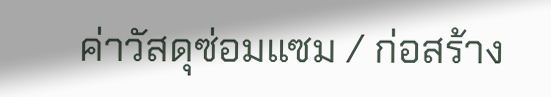ค่าวัสดุซ่อมแซม / ก่อสร้าง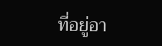ที่อยู่อา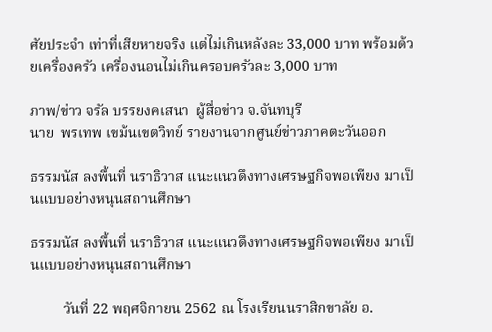ศัยประจำ เท่าที่เสียหายจริง แต่ไม่เกินหลังละ 33,000 บาท พร้อมด้วยเครื่องครัว เครื่องนอนไม่เกินครอบครัวละ 3,000 บาท

ภาพ/ข่าว จรัล บรรยงคเสนา  ผู้สื่อข่าว จ.จันทบุรี
นาย  พรเทพ เขม้นเขตวิทย์ รายงานจากศูนย์ข่าวภาคตะวันออก

ธรรมนัส ลงพื้นที่ นราธิวาส แนะแนวดึงทางเศรษฐกิจพอเพียง มาเป็นแบบอย่างหนุนสถานศึกษา

ธรรมนัส ลงพื้นที่ นราธิวาส แนะแนวดึงทางเศรษฐกิจพอเพียง มาเป็นแบบอย่างหนุนสถานศึกษา

         วันที่ 22 พฤศจิกายน 2562 ณ โรงเรียนนราสิกขาลัย อ.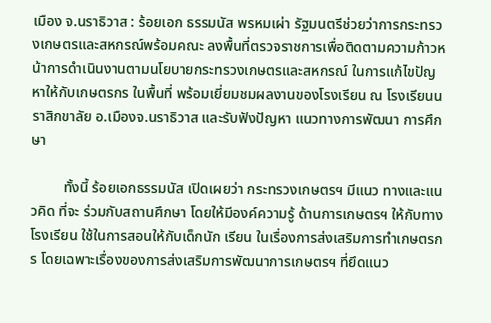เมือง จ.นราธิวาส : ร้อยเอก ธรรมนัส พรหมเผ่า รัฐมนตรีช่วยว่าการกระทรวงเกษตรและสหกรณ์พร้อมคณะ ลงพื้นที่ตรวจราชการเพื่อติดตามความก้าวหน้าการดำเนินงานตามนโยบายกระทรวงเกษตรและสหกรณ์ ในการแก้ไขปัญหาให้กับเกษตรกร ในพื้นที่ พร้อมเยี่ยมชมผลงานของโรงเรียน ณ โรงเรียนนราสิกขาลัย อ.เมืองจ.นราธิวาส และรับฟังปัญหา แนวทางการพัฒนา การศึกษา

         ทั้งนี้ ร้อยเอกธรรมนัส เปิดเผยว่า กระทรวงเกษตรฯ มีแนว ทางและแนวคิด ที่จะ ร่วมกับสถานศึกษา โดยให้มีองค์ความรู้ ด้านการเกษตรฯ ให้กับทางโรงเรียน ใช้ในการสอนให้กับเด็กนัก เรียน ในเรื่องการส่งเสริมการทำเกษตรกร โดยเฉพาะเรื่องของการส่งเสริมการพัฒนาการเกษตรฯ ที่ยึดแนว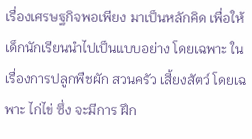เรื่องเศรษฐกิจพอเพียง มาเป็นหลักคิด เพื่อให้เด็กนักเรียนนำไปเป็นแบบอย่าง โดยเฉพาะ ในเรื่องการปลูกพืชผัก สวนครัว เสี้ยงสัตว์ โดยเฉพาะ ไก่ไข่ ซึ่ง จะมีการ ฝึก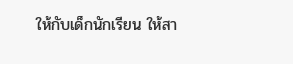ให้กับเด็กนักเรียน ให้สา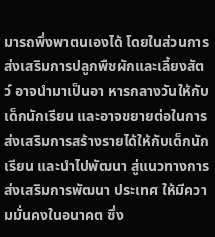มารถพึ่งพาตนเองได้ โดยในส่วนการส่งเสริมการปลูกพืชผักและเลี้ยงสัตว์ อาจนำมาเป็นอา หารกลางวันให้กับเด็กนักเรียน และอาจขยายต่อในการส่งเสริมการสร้างรายได้ให้กับเด็กนักเรียน และนำไปพัฒนา สู่แนวทางการ ส่งเสริมการพัฒนา ประเทศ ให้มีความมั่นคงในอนาคต ซึ่ง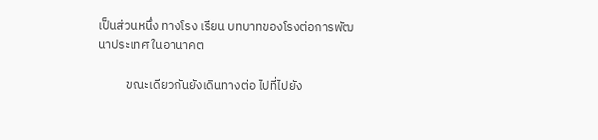เป็นส่วนหนึ่ง ทางโรง เรียน บทบาทของโรงต่อการพัฒนาประเทศ ในอานาคต

          ขณะเดียวกันยังเดินทางต่อ ไปที่ไปยัง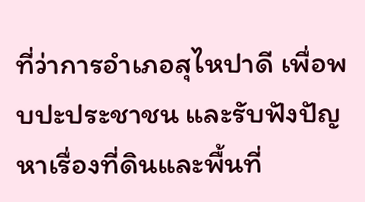ที่ว่าการอำเภอสุไหปาดี เพื่อพบปะประชาชน และรับฟังปัญหาเรื่องที่ดินและพื้นที่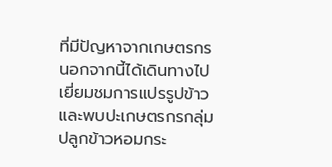ที่มีปัญหาจากเกษตรกร นอกจากนี้ได้เดินทางไปเยี่ยมชมการแปรรูปข้าว และพบปะเกษตรกรกลุ่มปลูกข้าวหอมกระ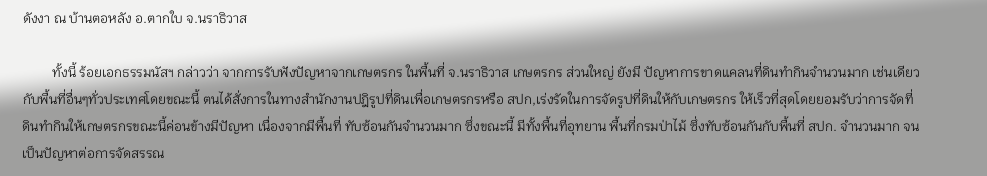ดังงา ณ บ้านตอหลัง อ.ตากใบ จ.นราธิวาส

         ทั้งนี้ ร้อยเอกธรรมนัสฯ กล่าวว่า จากการรับฟังปัญหาจากเกษตรกร ในพื้นที่ จ.นราธิวาส เกษตรกร ส่วนใหญ่ ยังมี ปัญหาการขาดแคลนที่ดินทำกินจำนวนมาก เช่นเดียวกับพื้นที่อื่นๆทั่วประเทศโดยขณะนี้ ตนได้สั่งการในทางสำนักงานปฎิรูปที่ดินเพื่อเกษตรกรหรือ สปก,เร่งรัดในการจัดรูปที่ดินให้กับเกษตรกร ให้เร็วที่สุดโดยยอมรับว่าการจัดที่ดินทำกินให้เกษตรกรขณะนี้ค่อนข้างมีปัญหา เนื่องจากมีพื้นที่ ทับซ้อนกันจำนวนมาก ซึ่งขณะนี้ มีทั้งพื้นที่อุทยาน พื้นที่กรมป่าไม้ ซึ่งทับซ้อนกันกับพื้นที่ สปก. จำนวนมาก จนเป็นปัญหาต่อการจัดสรรณ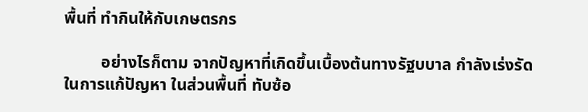พื้นที่ ทำกินให้กับเกษตรกร

         อย่างไรก็ตาม จากปัญหาที่เกิดขึ้นเบื้องต้นทางรัฐบบาล กำลังเร่งรัดในการแก้ปัญหา ในส่วนพื้นที่ ทับซ้อ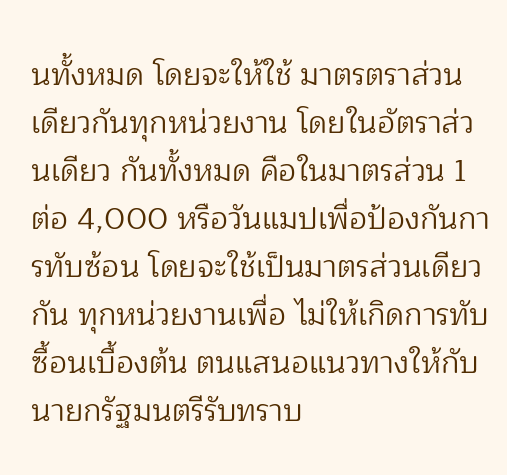นทั้งหมด โดยจะให้ใช้ มาตรตราส่วนเดียวกันทุกหน่วยงาน โดยในอัตราส่วนเดียว กันทั้งหมด คือในมาตรส่วน 1 ต่อ 4,000 หรือวันแมปเพื่อป้องกันการทับซ้อน โดยจะใช้เป็นมาตรส่วนเดียวกัน ทุกหน่วยงานเพื่อ ไม่ให้เกิดการทับซื้อนเบื้องต้น ตนแสนอแนวทางให้กับนายกรัฐมนตรีรับทราบ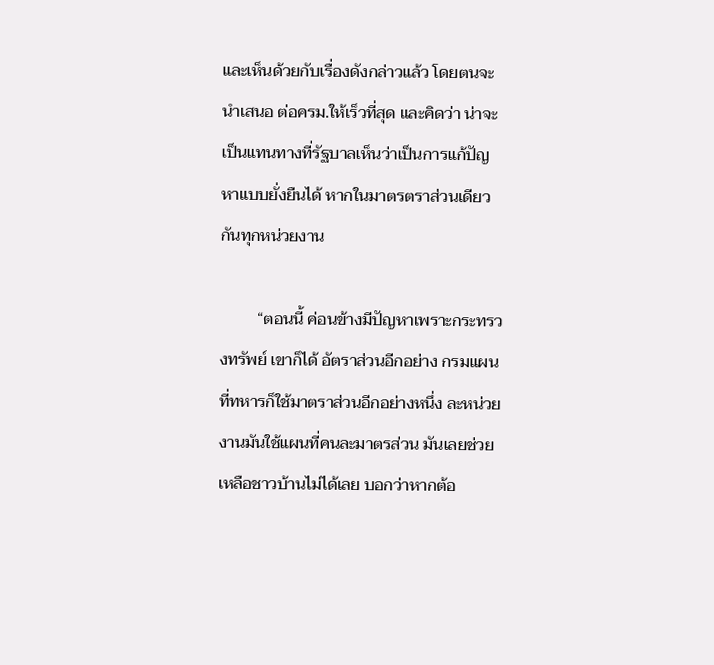และเห็นด้วยกับเรื่องดังกล่าวแล้ว โดยตนจะนำเสนอ ต่อครม.ให้เร็วที่สุด และคิดว่า น่าจะเป็นแทนทางที่รัฐบาลเห็นว่าเป็นการแก้ปัญหาแบบยั่งยืนได้ หากในมาตรตราส่วนเดียว กันทุกหน่วยงาน

         “ตอนนี้ ค่อนข้างมีปัญหาเพราะกระทรวงทรัพย์ เขาก็ได้ อัตราส่วนอีกอย่าง กรมแผนที่ทหารก็ใช้มาตราส่วนอีกอย่างหนึ่ง ละหน่วยงานมันใช้แผนที่คนละมาตรส่วน มันเลยช่วยเหลือชาวบ้านไม่ได้เลย บอกว่าหากต้อ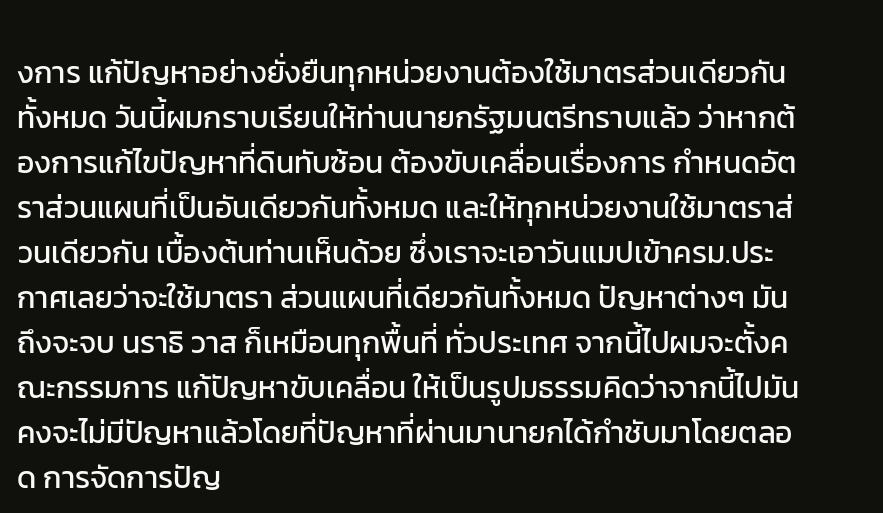งการ แก้ปัญหาอย่างยั่งยืนทุกหน่วยงานต้องใช้มาตรส่วนเดียวกัน ทั้งหมด วันนี้ผมกราบเรียนให้ท่านนายกรัฐมนตรีทราบแล้ว ว่าหากต้องการแก้ไขปัญหาที่ดินทับซ้อน ต้องขับเคลื่อนเรื่องการ กำหนดอัตราส่วนแผนที่เป็นอันเดียวกันทั้งหมด และให้ทุกหน่วยงานใช้มาตราส่วนเดียวกัน เบื้องต้นท่านเห็นด้วย ซึ่งเราจะเอาวันแมปเข้าครม.ประกาศเลยว่าจะใช้มาตรา ส่วนแผนที่เดียวกันทั้งหมด ปัญหาต่างๆ มันถึงจะจบ นราธิ วาส ก็เหมือนทุกพื้นที่ ทั่วประเทศ จากนี้ไปผมจะตั้งคณะกรรมการ แก้ปัญหาขับเคลื่อน ให้เป็นรูปมธรรมคิดว่าจากนี้ไปมันคงจะไม่มีปัญหาแล้วโดยที่ปัญหาที่ผ่านมานายกได้กำชับมาโดยตลอด การจัดการปัญ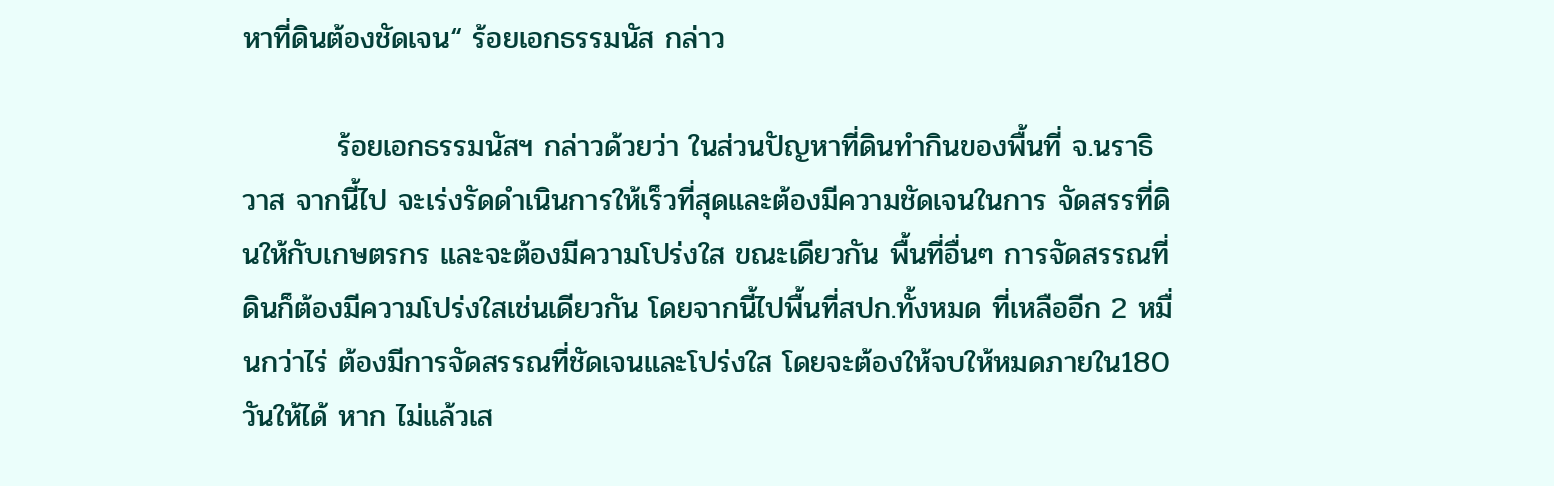หาที่ดินต้องชัดเจน“ ร้อยเอกธรรมนัส กล่าว

         ร้อยเอกธรรมนัสฯ กล่าวด้วยว่า ในส่วนปัญหาที่ดินทำกินของพื้นที่ จ.นราธิวาส จากนี้ไป จะเร่งรัดดำเนินการให้เร็วที่สุดและต้องมีความชัดเจนในการ จัดสรรที่ดินให้กับเกษตรกร และจะต้องมีความโปร่งใส ขณะเดียวกัน พื้นที่อื่นๆ การจัดสรรณที่ดินก็ต้องมีความโปร่งใสเช่นเดียวกัน โดยจากนี้ไปพื้นที่สปก.ทั้งหมด ที่เหลืออีก 2 หมื่นกว่าไร่ ต้องมีการจัดสรรณที่ชัดเจนและโปร่งใส โดยจะต้องให้จบให้หมดภายใน180 วันให้ได้ หาก ไม่แล้วเส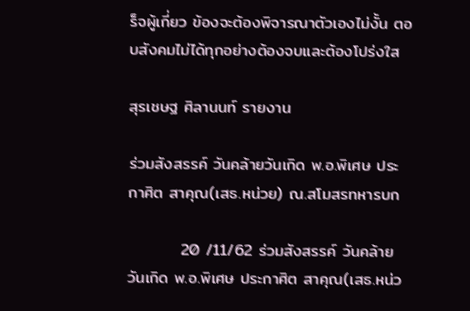ร็จผู้เกี่ยว ข้องจะต้องพิจารณาตัวเองไม่งั้น ตอบสังคมไม่ได้ทุกอย่างต้องจบและต้องโปร่งใส

สุรเชษฐ ศิลานนท์ รายงาน

ร่วมสังสรรค์ วันคล้ายวันเกิด พ.อ.พิเศษ ประกาศิต สาคุณ(เสธ.หน่วย) ณ.สโมสรทหารบก

         20 /11/62 ร่วมสังสรรค์ วันคล้ายวันเกิด พ.อ.พิเศษ ประกาศิต สาคุณ(เสธ.หน่ว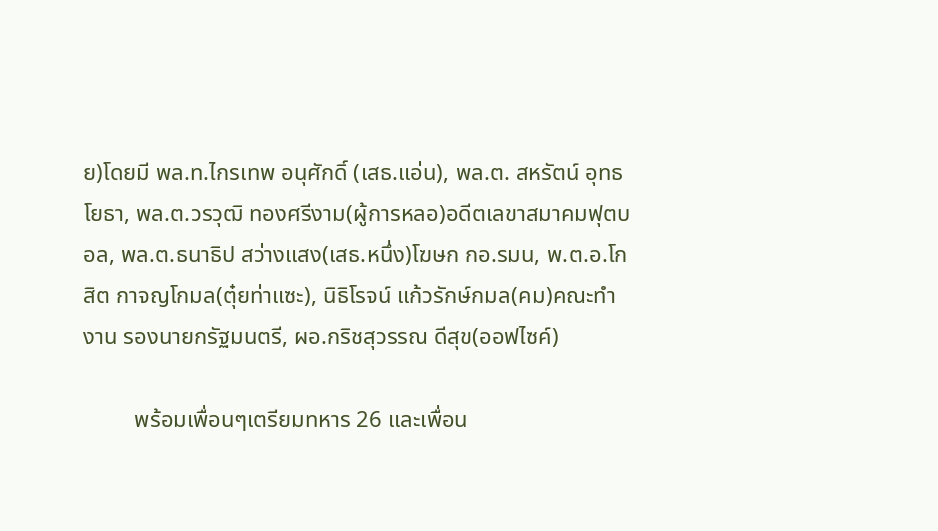ย)โดยมี พล.ท.ไกรเทพ อนุศักดิ์ (เสธ.แอ่น), พล.ต. สหรัตน์ อุทธโยธา, พล.ต.วรวุฒิ ทองศรีงาม(ผู้การหลอ)อดีตเลขาสมาคมฟุตบอล, พล.ต.ธนาธิป สว่างแสง(เสธ.หนึ่ง)โฆษก กอ.รมน, พ.ต.อ.โกสิต กาจญโกมล(ตุ๋ยท่าแซะ), นิธิโรจน์ แก้วรักษ์กมล(คม)คณะทำงาน รองนายกรัฐมนตรี, ผอ.กริชสุวรรณ ดีสุข(ออฟไซค์)

         พร้อมเพื่อนๆเตรียมทหาร 26 และเพื่อน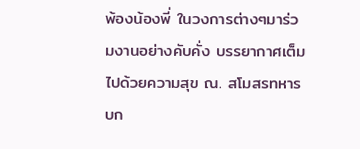พ้องน้องพี่ ในวงการต่างๆมาร่วมงานอย่างคับคั่ง บรรยากาศเต็มไปด้วยความสุข ณ. สโมสรทหารบก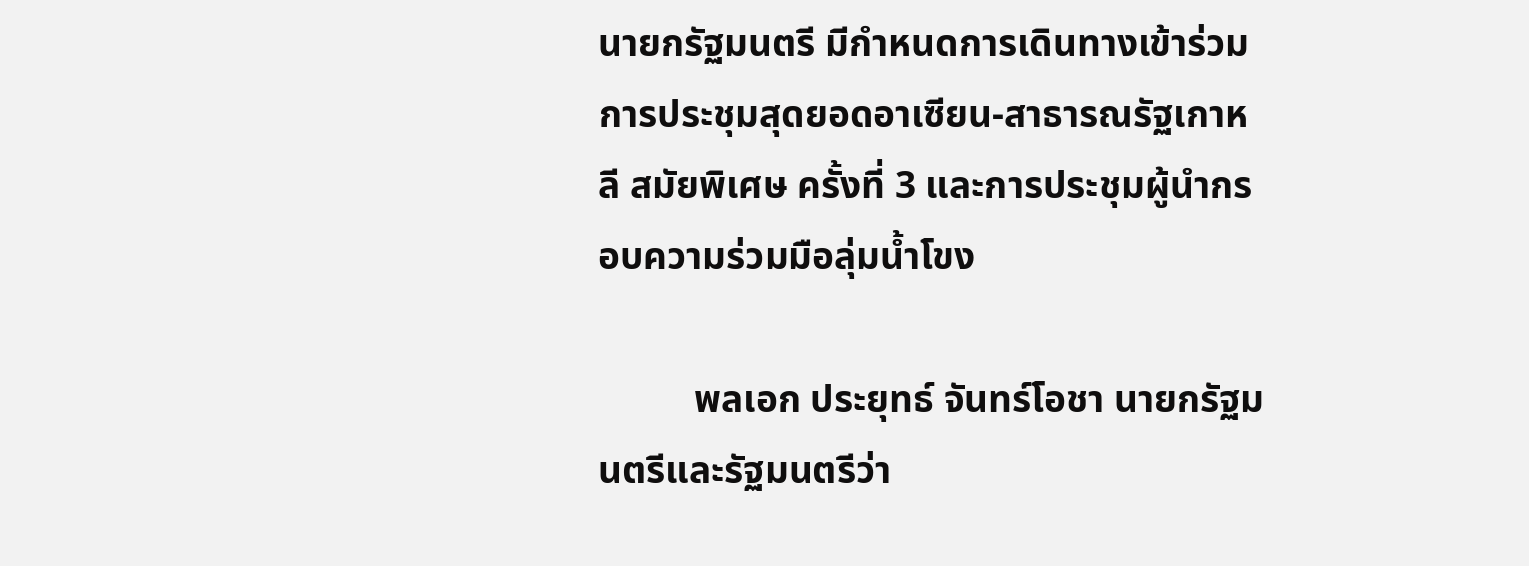นายกรัฐมนตรี มีกำหนดการเดินทางเข้าร่วมการประชุมสุดยอดอาเซียน-สาธารณรัฐเกาหลี สมัยพิเศษ ครั้งที่ 3 และการประชุมผู้นำกรอบความร่วมมือลุ่มน้ำโขง

          พลเอก ประยุทธ์ จันทร์โอชา นายกรัฐมนตรีและรัฐมนตรีว่า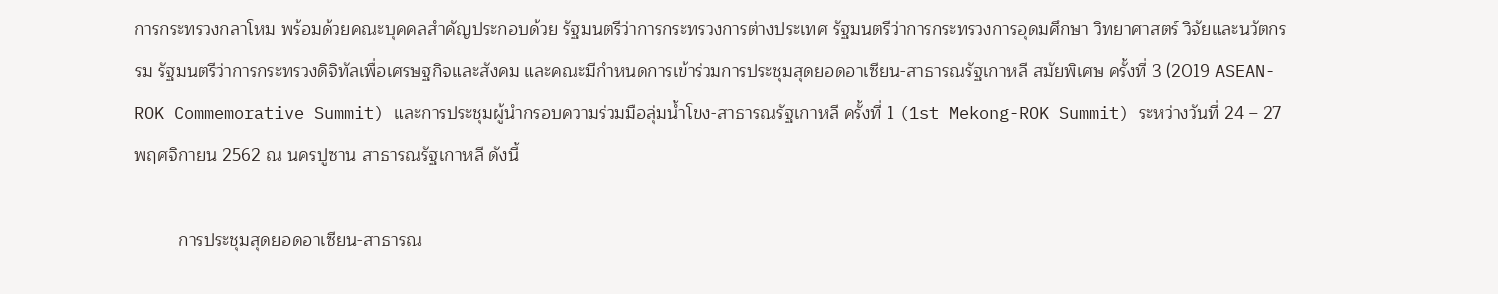การกระทรวงกลาโหม พร้อมด้วยคณะบุคคลสำคัญประกอบด้วย รัฐมนตรีว่าการกระทรวงการต่างประเทศ รัฐมนตรีว่าการกระทรวงการอุดมศึกษา วิทยาศาสตร์ วิจัยและนวัตกรรม รัฐมนตรีว่าการกระทรวงดิจิทัลเพื่อเศรษฐกิจและสังคม และคณะมีกำหนดการเข้าร่วมการประชุมสุดยอดอาเซียน-สาธารณรัฐเกาหลี สมัยพิเศษ ครั้งที่ 3 (2019 ASEAN-ROK Commemorative Summit) และการประชุมผู้นำกรอบความร่วมมือลุ่มน้ำโขง-สาธารณรัฐเกาหลี ครั้งที่ 1 (1st Mekong-ROK Summit) ระหว่างวันที่ 24 – 27 พฤศจิกายน 2562 ณ นครปูซาน สาธารณรัฐเกาหลี ดังนี้

         การประชุมสุดยอดอาเซียน-สาธารณ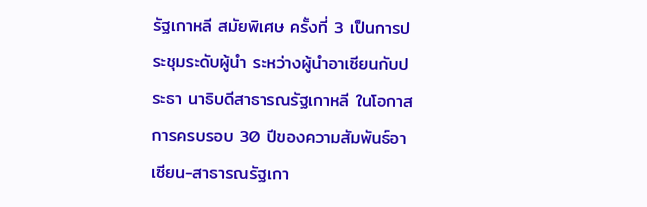รัฐเกาหลี สมัยพิเศษ ครั้งที่ 3 เป็นการประชุมระดับผู้นำ ระหว่างผู้นำอาเซียนกับประธา นาธิบดีสาธารณรัฐเกาหลี ในโอกาสการครบรอบ 30 ปีของความสัมพันธ์อาเซียน-สาธารณรัฐเกา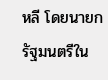หลี โดยนายกรัฐมนตรีใน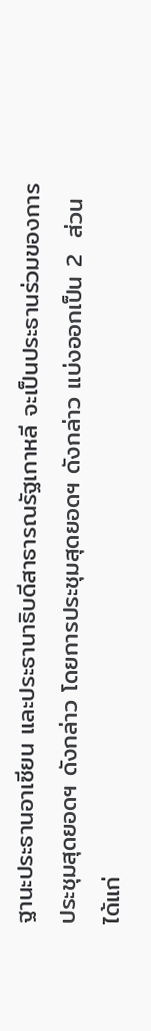ฐานะประธานอาเซียน และประธานาธิบดีสาธารณรัฐเกาหลี จะเป็นประธานร่วมของการประชุมสุดยอดฯ ดังกล่าว โดยการประชุมสุดยอดฯ ดังกล่าว แบ่งออกเป็น 2  ส่วน ได้แก่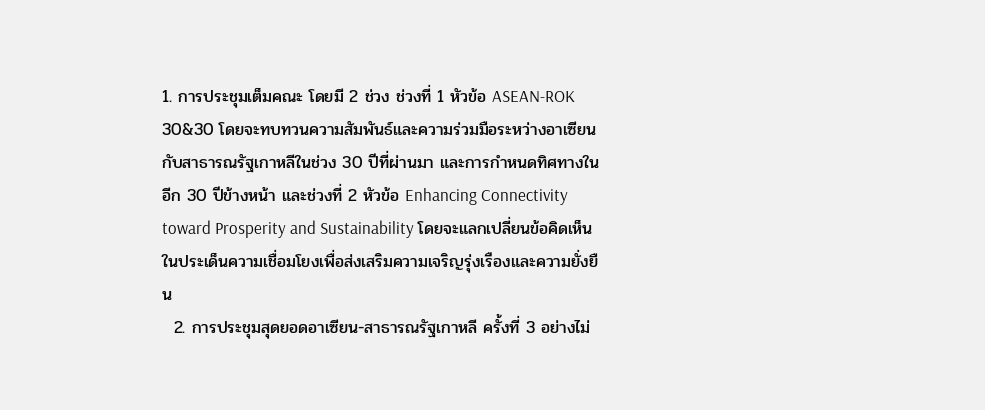1. การประชุมเต็มคณะ โดยมี 2 ช่วง ช่วงที่ 1 หัวข้อ ASEAN-ROK 30&30 โดยจะทบทวนความสัมพันธ์และความร่วมมือระหว่างอาเซียน กับสาธารณรัฐเกาหลีในช่วง 30 ปีที่ผ่านมา และการกำหนดทิศทางในอีก 30 ปีข้างหน้า และช่วงที่ 2 หัวข้อ Enhancing Connectivity toward Prosperity and Sustainability โดยจะแลกเปลี่ยนข้อคิดเห็น ในประเด็นความเชื่อมโยงเพื่อส่งเสริมความเจริญรุ่งเรืองและความยั่งยืน
  2. การประชุมสุดยอดอาเซียน-สาธารณรัฐเกาหลี ครั้งที่ 3 อย่างไม่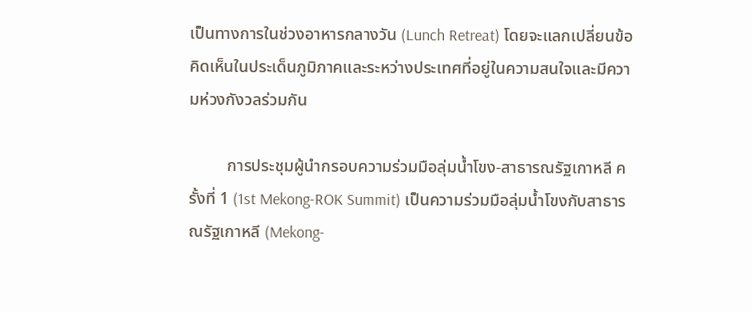เป็นทางการในช่วงอาหารกลางวัน (Lunch Retreat) โดยจะแลกเปลี่ยนข้อคิดเห็นในประเด็นภูมิภาคและระหว่างประเทศที่อยู่ในความสนใจและมีความห่วงกังวลร่วมกัน

         การประชุมผู้นำกรอบความร่วมมือลุ่มน้ำโขง-สาธารณรัฐเกาหลี ครั้งที่ 1 (1st Mekong-ROK Summit) เป็นความร่วมมือลุ่มน้ำโขงกับสาธารณรัฐเกาหลี (Mekong-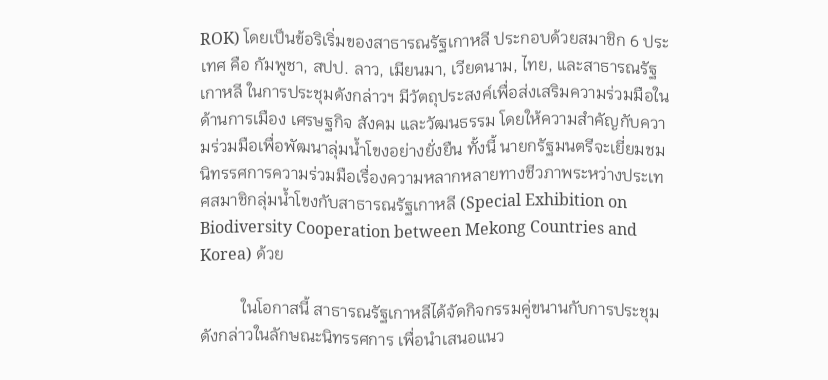ROK) โดยเป็นข้อริเริ่มของสาธารณรัฐเกาหลี ประกอบด้วยสมาชิก 6 ประเทศ คือ กัมพูชา, สปป. ลาว, เมียนมา, เวียดนาม, ไทย, และสาธารณรัฐเกาหลี ในการประชุมดังกล่าวฯ มีวัตถุประสงค์เพื่อส่งเสริมความร่วมมือในด้านการเมือง เศรษฐกิจ สังคม และวัฒนธรรม โดยให้ความสำคัญกับความร่วมมือเพื่อพัฒนาลุ่มน้ำโขงอย่างยั่งยืน ทั้งนี้ นายกรัฐมนตรีจะเยี่ยมชมนิทรรศการความร่วมมือเรื่องความหลากหลายทางชีวภาพระหว่างประเทศสมาชิกลุ่มน้ำโขงกับสาธารณรัฐเกาหลี (Special Exhibition on Biodiversity Cooperation between Mekong Countries and Korea) ด้วย

          ในโอกาสนี้ สาธารณรัฐเกาหลีได้จัดกิจกรรมคู่ขนานกับการประชุมดังกล่าวในลักษณะนิทรรศการ เพื่อนำเสนอแนว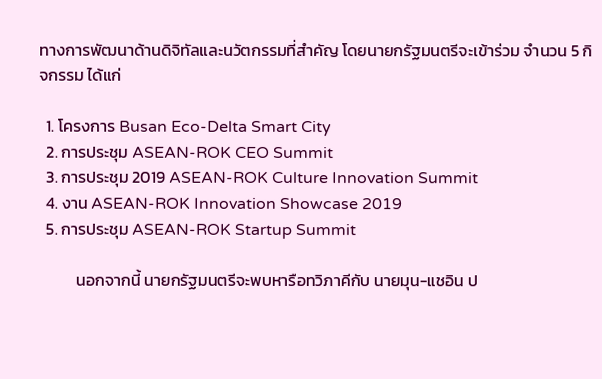ทางการพัฒนาด้านดิจิทัลและนวัตกรรมที่สำคัญ โดยนายกรัฐมนตรีจะเข้าร่วม จำนวน 5 กิจกรรม ได้แก่

  1. โครงการ Busan Eco-Delta Smart City
  2. การประชุม ASEAN-ROK CEO Summit
  3. การประชุม 2019 ASEAN-ROK Culture Innovation Summit
  4. งาน ASEAN-ROK Innovation Showcase 2019
  5. การประชุม ASEAN-ROK Startup Summit

          นอกจากนี้ นายกรัฐมนตรีจะพบหารือทวิภาคีกับ นายมุน-แชอิน ป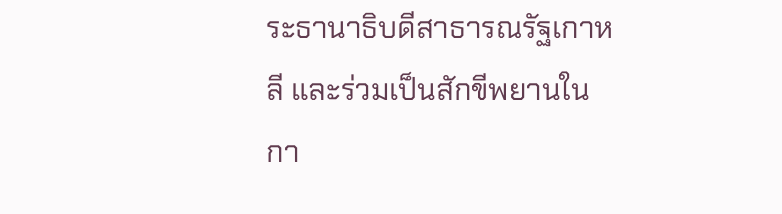ระธานาธิบดีสาธารณรัฐเกาหลี และร่วมเป็นสักขีพยานในกา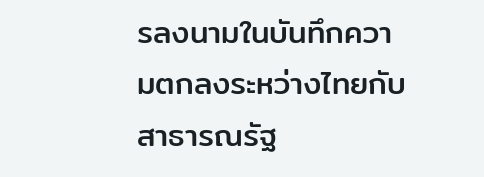รลงนามในบันทึกความตกลงระหว่างไทยกับสาธารณรัฐ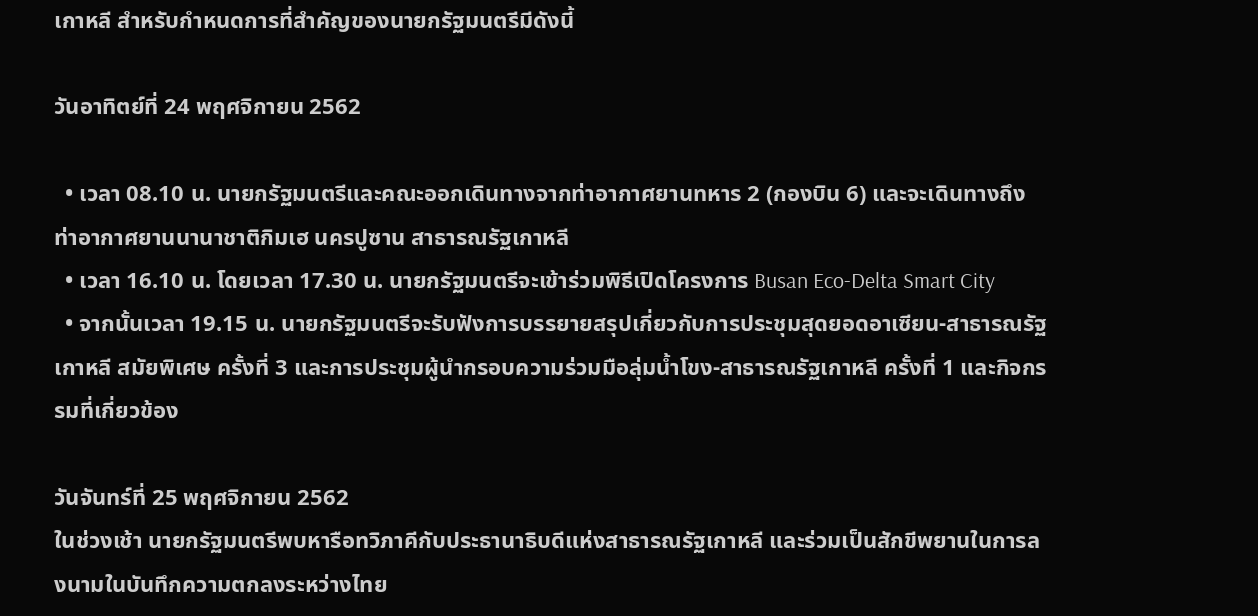เกาหลี สำหรับกำหนดการที่สำคัญของนายกรัฐมนตรีมีดังนี้

วันอาทิตย์ที่ 24 พฤศจิกายน 2562

  • เวลา 08.10 น. นายกรัฐมนตรีและคณะออกเดินทางจากท่าอากาศยานทหาร 2 (กองบิน 6) และจะเดินทางถึงท่าอากาศยานนานาชาติกิมเฮ นครปูซาน สาธารณรัฐเกาหลี
  • เวลา 16.10 น. โดยเวลา 17.30 น. นายกรัฐมนตรีจะเข้าร่วมพิธีเปิดโครงการ Busan Eco-Delta Smart City
  • จากนั้นเวลา 19.15 น. นายกรัฐมนตรีจะรับฟังการบรรยายสรุปเกี่ยวกับการประชุมสุดยอดอาเซียน-สาธารณรัฐเกาหลี สมัยพิเศษ ครั้งที่ 3 และการประชุมผู้นำกรอบความร่วมมือลุ่มน้ำโขง-สาธารณรัฐเกาหลี ครั้งที่ 1 และกิจกรรมที่เกี่ยวข้อง

วันจันทร์ที่ 25 พฤศจิกายน 2562
ในช่วงเช้า นายกรัฐมนตรีพบหารือทวิภาคีกับประธานาธิบดีแห่งสาธารณรัฐเกาหลี และร่วมเป็นสักขีพยานในการลงนามในบันทึกความตกลงระหว่างไทย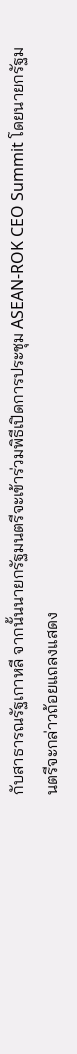กับสาธารณรัฐเกาหลี จากนั้นนายกรัฐมนตรีจะเข้าร่วมพิธีเปิดการประชุม ASEAN-ROK CEO Summit โดยนายกรัฐมนตรีจะกล่าวถ้อยแถลงแสดง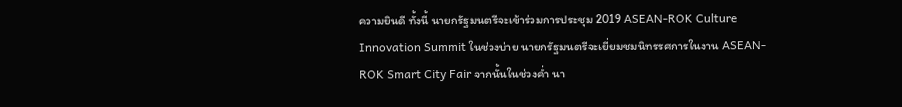ความยินดี ทั้งนี้ นายกรัฐมนตรีจะเข้าร่วมการประชุม 2019 ASEAN-ROK Culture Innovation Summit ในช่วงบ่าย นายกรัฐมนตรีจะเยี่ยมชมนิทรรศการในงาน ASEAN-ROK Smart City Fair จากนั้นในช่วงค่ำ นา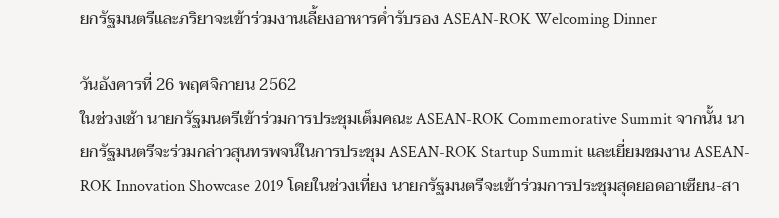ยกรัฐมนตรีและภริยาจะเข้าร่วมงานเลี้ยงอาหารค่ำรับรอง ASEAN-ROK Welcoming Dinner

วันอังคารที่ 26 พฤศจิกายน 2562
ในช่วงเช้า นายกรัฐมนตรีเข้าร่วมการประชุมเต็มคณะ ASEAN-ROK Commemorative Summit จากนั้น นายกรัฐมนตรีจะร่วมกล่าวสุนทรพจน์ในการประชุม ASEAN-ROK Startup Summit และเยี่ยมชมงาน ASEAN-ROK Innovation Showcase 2019 โดยในช่วงเที่ยง นายกรัฐมนตรีจะเข้าร่วมการประชุมสุดยอดอาเซียน-สา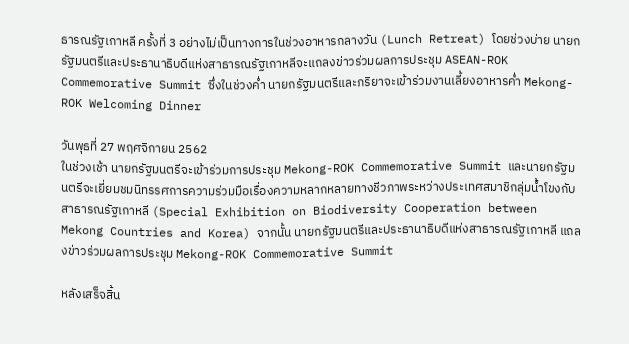ธารณรัฐเกาหลี ครั้งที่ 3 อย่างไม่เป็นทางการในช่วงอาหารกลางวัน (Lunch Retreat) โดยช่วงบ่าย นายกรัฐมนตรีและประธานาธิบดีแห่งสาธารณรัฐเกาหลีจะแถลงข่าวร่วมผลการประชุม ASEAN-ROK Commemorative Summit ซึ่งในช่วงค่ำ นายกรัฐมนตรีและภริยาจะเข้าร่วมงานเลี้ยงอาหารค่ำ Mekong-ROK Welcoming Dinner

วันพุธที่ 27 พฤศจิกายน 2562
ในช่วงเช้า นายกรัฐมนตรีจะเข้าร่วมการประชุม Mekong-ROK Commemorative Summit และนายกรัฐมนตรีจะเยี่ยมชมนิทรรศการความร่วมมือเรื่องความหลากหลายทางชีวภาพระหว่างประเทศสมาชิกลุ่มน้ำโขงกับสาธารณรัฐเกาหลี (Special Exhibition on Biodiversity Cooperation between Mekong Countries and Korea) จากนั้น นายกรัฐมนตรีและประธานาธิบดีแห่งสาธารณรัฐเกาหลี แถลงข่าวร่วมผลการประชุม Mekong-ROK Commemorative Summit

หลังเสร็จสิ้น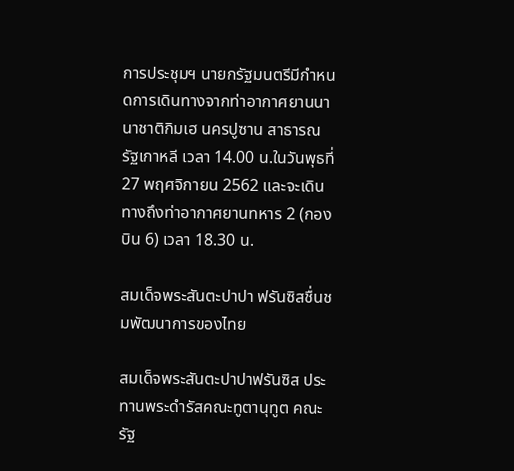การประชุมฯ นายกรัฐมนตรีมีกำหนดการเดินทางจากท่าอากาศยานนานาชาติกิมเฮ นครปูซาน สาธารณรัฐเกาหลี เวลา 14.00 น.ในวันพุธที่ 27 พฤศจิกายน 2562 และจะเดินทางถึงท่าอากาศยานทหาร 2 (กองบิน 6) เวลา 18.30 น.

สมเด็จพระสันตะปาปา ฟรันซิสชื่นชมพัฒนาการของไทย

สมเด็จพระสันตะปาปาฟรันซิส ประทานพระดำรัสคณะทูตานุทูต คณะรัฐ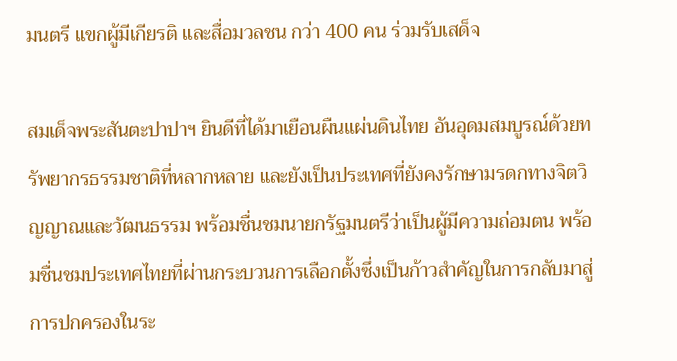มนตรี แขกผู้มีเกียรติ และสื่อมวลชน กว่า 400 คน ร่วมรับเสด็จ

สมเด็จพระสันตะปาปาฯ ยินดีที่ได้มาเยือนผืนแผ่นดินไทย อันอุดมสมบูรณ์ด้วยทรัพยากรธรรมชาติที่หลากหลาย และยังเป็นประเทศที่ยังคงรักษามรดกทางจิตวิญญาณและวัฒนธรรม พร้อมชื่นชมนายกรัฐมนตรีว่าเป็นผู้มีความถ่อมตน พร้อมชื่นชมประเทศไทยที่ผ่านกระบวนการเลือกตั้งซึ่งเป็นก้าวสำคัญในการกลับมาสู่การปกครองในระ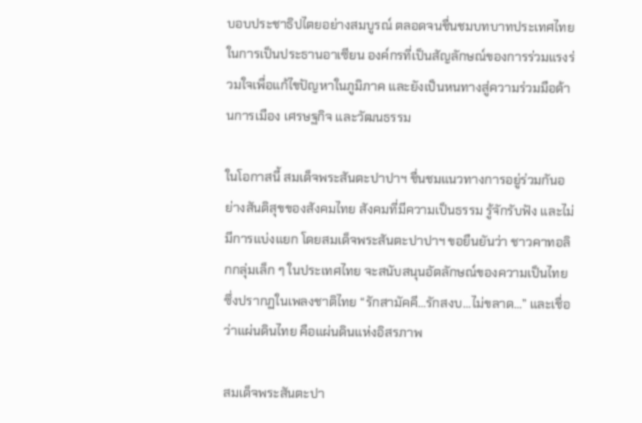บอบประชาธิปไตยอย่างสมบูรณ์ ตลอดจนชื่นชมบทบาทประเทศไทยในการเป็นประธานอาเซียน องค์กรที่เป็นสัญลักษณ์ของการร่วมแรงร่วมใจเพื่อแก้ไขปัญหาในภูมิภาค และยังเป็นหนทางสู่ความร่วมมือด้านการเมือง เศรษฐกิจ และวัฒนธรรม

ในโอกาสนี้ สมเด็จพระสันตะปาปาฯ ชื่นชมแนวทางการอยู่ร่วมกันอย่างสันติสุขของสังคมไทย สังคมที่มีความเป็นธรรม รู้จักรับฟัง และไม่มีการแบ่งแยก โดยสมเด็จพระสันตะปาปาฯ ขอยืนยันว่า ชาวคาทอลิกกลุ่มเล็ก ๆ ในประเทศไทย จะสนับสนุนอัตลักษณ์ของความเป็นไทย ซึ่งปรากฏในเพลงชาติไทย “รักสามัคคี…รักสงบ…ไม่ขลาด…” และเชื่อว่าแผ่นดินไทย คือแผ่นดินแห่งอิสรภาพ

สมเด็จพระสันตะปา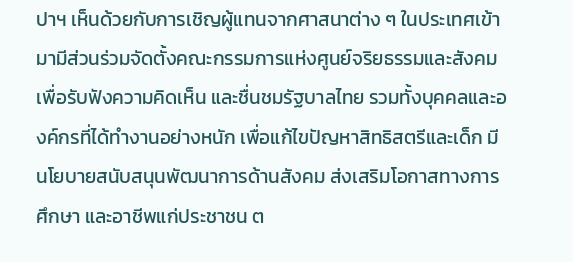ปาฯ เห็นด้วยกับการเชิญผู้แทนจากศาสนาต่าง ๆ ในประเทศเข้ามามีส่วนร่วมจัดตั้งคณะกรรมการแห่งศูนย์จริยธรรมและสังคม เพื่อรับฟังความคิดเห็น และชื่นชมรัฐบาลไทย รวมทั้งบุคคลและองค์กรที่ได้ทำงานอย่างหนัก เพื่อแก้ไขปัญหาสิทธิสตรีและเด็ก มีนโยบายสนับสนุนพัฒนาการด้านสังคม ส่งเสริมโอกาสทางการศึกษา และอาชีพแก่ประชาชน ต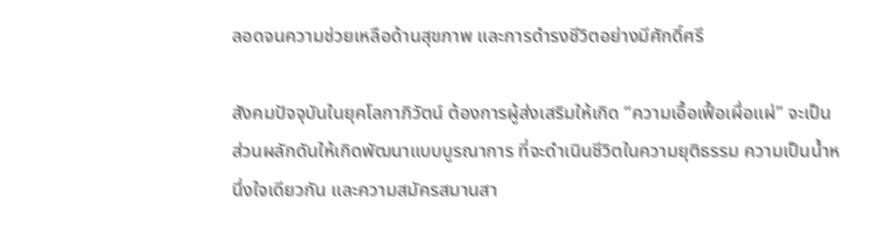ลอดจนความช่วยเหลือด้านสุขภาพ และการดำรงชีวิตอย่างมีศักดิ์ศรี

สังคมปัจจุบันในยุคโลกาภิวัตน์ ต้องการผู้ส่งเสริมให้เกิด “ความเอื้อเฟื้อเผื่อแผ่” จะเป็นส่วนผลักดันให้เกิดพัฒนาแบบบูรณาการ ที่จะดำเนินชีวิตในความยุติธรรม ความเป็นน้ำหนึ่งใจเดียวกัน และความสมัครสมานสา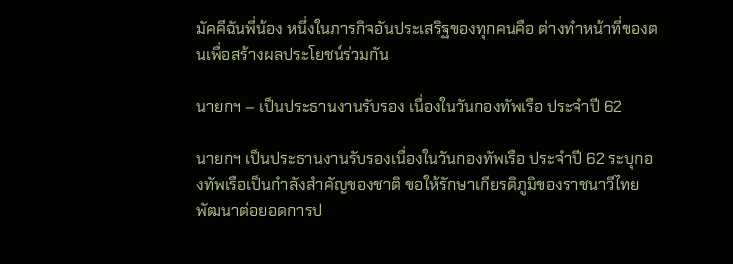มัคคีฉันพี่น้อง หนึ่งในภารกิจอันประเสริฐของทุกคนคือ ต่างทำหน้าที่ของตนเพื่อสร้างผลประโยชน์ร่วมกัน

นายกฯ – เป็นประธานงานรับรอง เนื่องในวันกองทัพเรือ ประจำปี 62

นายกฯ เป็นประธานงานรับรองเนื่องในวันกองทัพเรือ ประจำปี 62 ระบุกองทัพเรือเป็นกำลังสำคัญของชาติ ขอให้รักษาเกียรติภูมิของราชนาวีไทย พัฒนาต่อยอดการป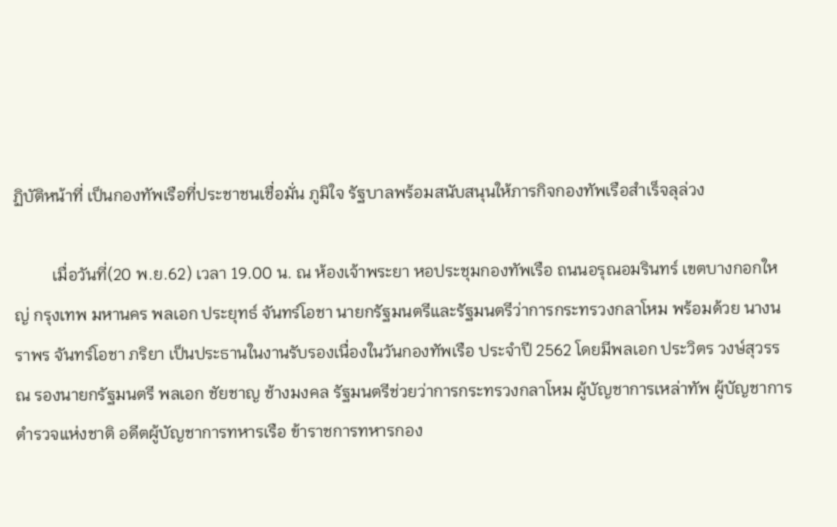ฏิบัติหน้าที่ เป็นกองทัพเรือที่ประชาชนเชื่อมั่น ภูมิใจ รัฐบาลพร้อมสนับสนุนให้ภารกิจกองทัพเรือสำเร็จลุล่วง

         เมื่อวันที่(20 พ.ย.62) เวลา 19.00 น. ณ ห้องเจ้าพระยา หอประชุมกองทัพเรือ ถนนอรุณอมรินทร์ เขตบางกอกใหญ่ กรุงเทพ มหานคร พลเอก ประยุทธ์ จันทร์โอชา นายกรัฐมนตรีและรัฐมนตรีว่าการกระทรวงกลาโหม พร้อมด้วย นางนราพร จันทร์โอชา ภริยา เป็นประธานในงานรับรองเนื่องในวันกองทัพเรือ ประจำปี 2562 โดยมีพลเอก ประวิตร วงษ์สุวรรณ รองนายกรัฐมนตรี พลเอก ชัยชาญ ช้างมงคล รัฐมนตรีช่วยว่าการกระทรวงกลาโหม ผู้บัญชาการเหล่าทัพ ผู้บัญชาการตำรวจแห่งชาติ อดีตผู้บัญชาการทหารเรือ ข้าราชการทหารกอง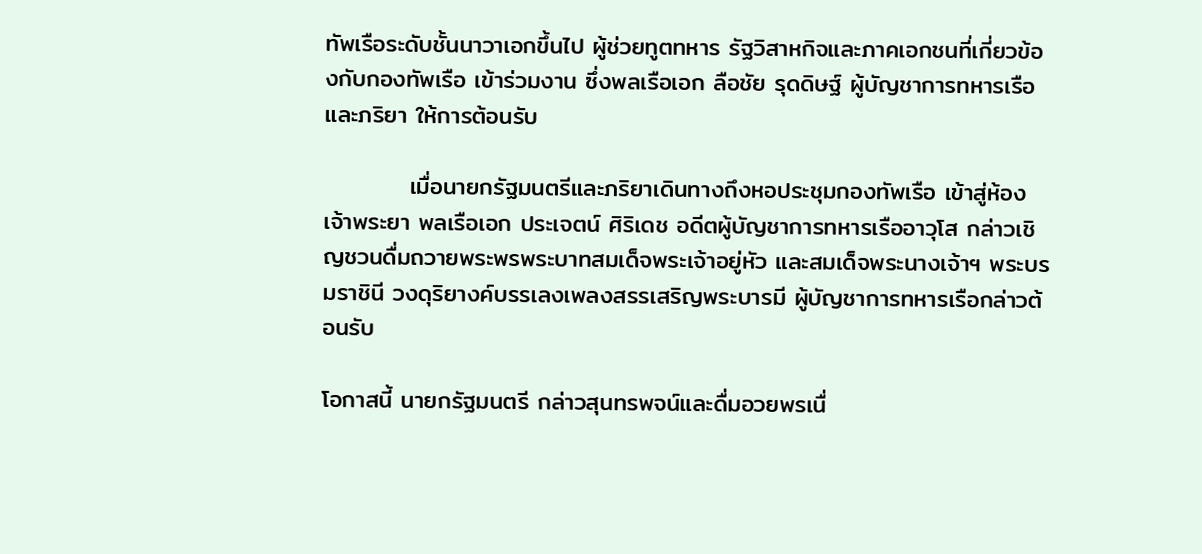ทัพเรือระดับชั้นนาวาเอกขึ้นไป ผู้ช่วยทูตทหาร รัฐวิสาหกิจและภาคเอกชนที่เกี่ยวข้องกับกองทัพเรือ เข้าร่วมงาน ซึ่งพลเรือเอก ลือชัย รุดดิษฐ์ ผู้บัญชาการทหารเรือและภริยา ให้การต้อนรับ

          เมื่อนายกรัฐมนตรีและภริยาเดินทางถึงหอประชุมกองทัพเรือ เข้าสู่ห้องเจ้าพระยา พลเรือเอก ประเจตน์ ศิริเดช อดีตผู้บัญชาการทหารเรืออาวุโส กล่าวเชิญชวนดื่มถวายพระพรพระบาทสมเด็จพระเจ้าอยู่หัว และสมเด็จพระนางเจ้าฯ พระบรมราชินี วงดุริยางค์บรรเลงเพลงสรรเสริญพระบารมี ผู้บัญชาการทหารเรือกล่าวต้อนรับ

โอกาสนี้ นายกรัฐมนตรี กล่าวสุนทรพจน์และดื่มอวยพรเนื่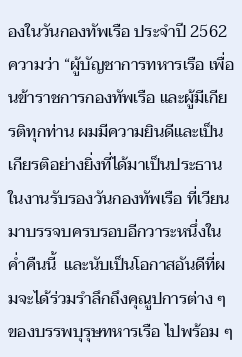องในวันกองทัพเรือ ประจำปี 2562 ความว่า “ผู้บัญชาการทหารเรือ เพื่อนข้าราชการกองทัพเรือ และผู้มีเกียรติทุกท่าน ผมมีความยินดีและเป็นเกียรติอย่างยิ่งที่ได้มาเป็นประธานในงานรับรองวันกองทัพเรือ ที่เวียนมาบรรจบครบรอบอีกวาระหนึ่งในค่ำคืนนี้  และนับเป็นโอกาสอันดีที่ผมจะได้ร่วมรำลึกถึงคุณูปการต่าง ๆ ของบรรพบุรุษทหารเรือ ไปพร้อม ๆ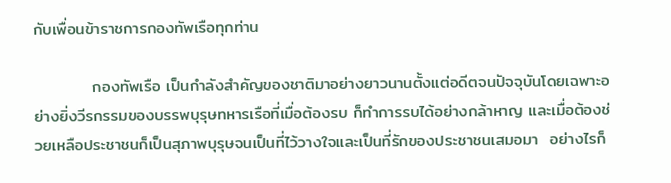กับเพื่อนข้าราชการกองทัพเรือทุกท่าน

          กองทัพเรือ เป็นกำลังสำคัญของชาติมาอย่างยาวนานตั้งแต่อดีตจนปัจจุบันโดยเฉพาะอย่างยิ่งวีรกรรมของบรรพบุรุษทหารเรือที่เมื่อต้องรบ ก็ทำการรบได้อย่างกล้าหาญ และเมื่อต้องช่วยเหลือประชาชนก็เป็นสุภาพบุรุษจนเป็นที่ไว้วางใจและเป็นที่รักของประชาชนเสมอมา  อย่างไรก็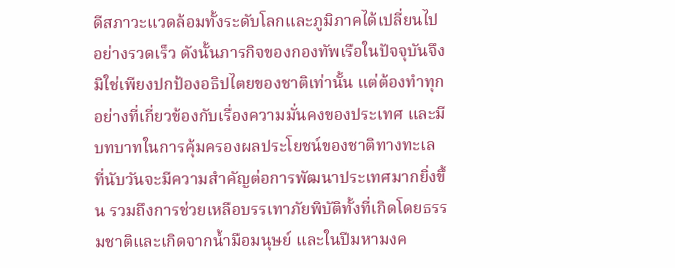ดีสภาวะแวดล้อมทั้งระดับโลกและภูมิภาคได้เปลี่ยนไปอย่างรวดเร็ว ดังนั้นภารกิจของกองทัพเรือในปัจจุบันจึงมิใช่เพียงปกป้องอธิปไตยของชาติเท่านั้น แต่ต้องทำทุกอย่างที่เกี่ยวข้องกับเรื่องความมั่นคงของประเทศ และมีบทบาทในการคุ้มครองผลประโยชน์ของชาติทางทะเล ที่นับวันจะมีความสำคัญต่อการพัฒนาประเทศมากยิ่งขึ้น รวมถึงการช่วยเหลือบรรเทาภัยพิบัติทั้งที่เกิดโดยธรรมชาติและเกิดจากน้ำมือมนุษย์ และในปีมหามงค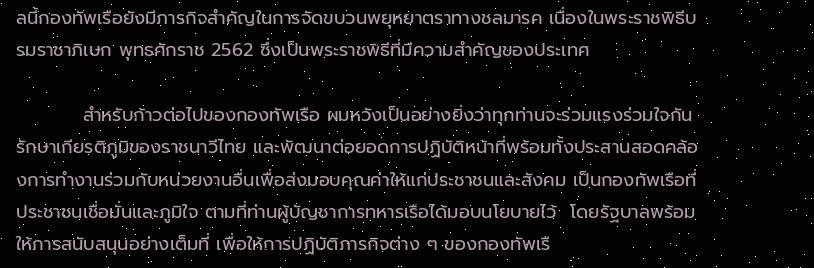ลนี้กองทัพเรือยังมีภารกิจสำคัญในการจัดขบวนพยุหยาตราทางชลมารค เนื่องในพระราชพิธีบรมราชาภิเษก พุทธศักราช 2562 ซึ่งเป็นพระราชพิธีที่มีความสำคัญของประเทศ

          สำหรับก้าวต่อไปของกองทัพเรือ ผมหวังเป็นอย่างยิ่งว่าทุกท่านจะร่วมแรงร่วมใจกันรักษาเกียรติภูมิของราชนาวีไทย และพัฒนาต่อยอดการปฏิบัติหน้าที่พร้อมทั้งประสานสอดคล้องการทำงานร่วมกับหน่วยงานอื่นเพื่อส่งมอบคุณค่าให้แก่ประชาชนและสังคม เป็นกองทัพเรือที่ประชาชนเชื่อมั่นและภูมิใจ ตามที่ท่านผู้บัญชาการทหารเรือได้มอบนโยบายไว้  โดยรัฐบาลพร้อมให้การสนับสนุนอย่างเต็มที่ เพื่อให้การปฏิบัติภารกิจต่าง ๆ ของกองทัพเรื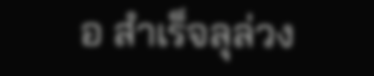อ สำเร็จลุล่วง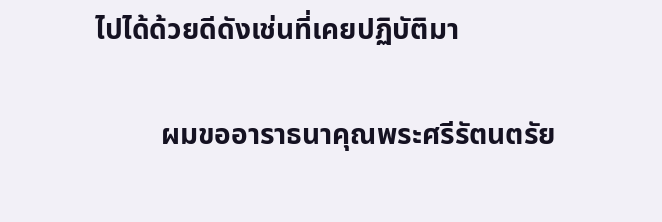ไปได้ด้วยดีดังเช่นที่เคยปฏิบัติมา

         ผมขออาราธนาคุณพระศรีรัตนตรัย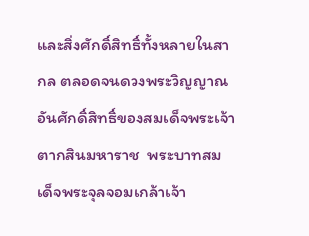และสิ่งศักดิ์สิทธิ์ทั้งหลายในสากล ตลอดจนดวงพระวิญญาณอันศักดิ์สิทธิ์ของสมเด็จพระเจ้าตากสินมหาราช  พระบาทสมเด็จพระจุลจอมเกล้าเจ้า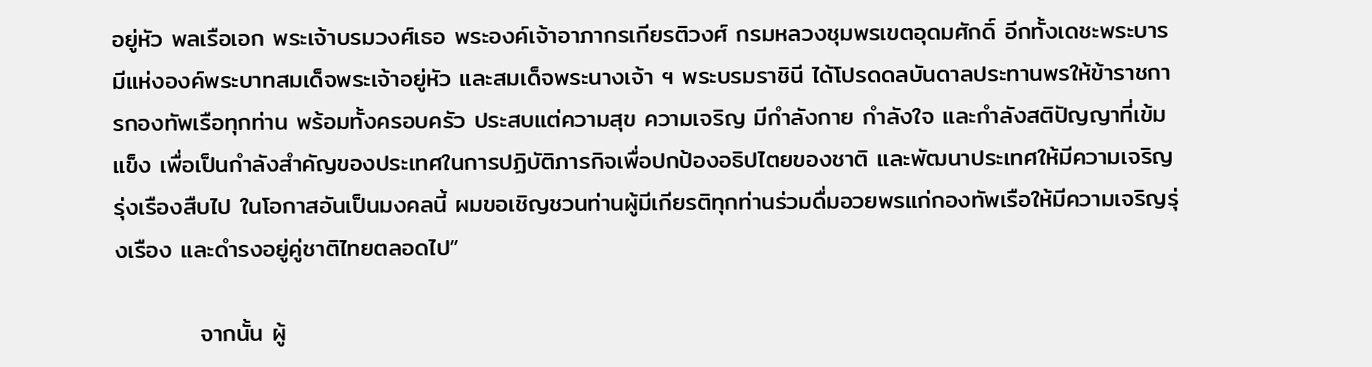อยู่หัว พลเรือเอก พระเจ้าบรมวงศ์เธอ พระองค์เจ้าอาภากรเกียรติวงศ์ กรมหลวงชุมพรเขตอุดมศักดิ์ อีกทั้งเดชะพระบารมีแห่งองค์พระบาทสมเด็จพระเจ้าอยู่หัว และสมเด็จพระนางเจ้า ฯ พระบรมราชินี ได้โปรดดลบันดาลประทานพรให้ข้าราชการกองทัพเรือทุกท่าน พร้อมทั้งครอบครัว ประสบแต่ความสุข ความเจริญ มีกำลังกาย กำลังใจ และกำลังสติปัญญาที่เข้มแข็ง เพื่อเป็นกำลังสำคัญของประเทศในการปฏิบัติภารกิจเพื่อปกป้องอธิปไตยของชาติ และพัฒนาประเทศให้มีความเจริญรุ่งเรืองสืบไป ในโอกาสอันเป็นมงคลนี้ ผมขอเชิญชวนท่านผู้มีเกียรติทุกท่านร่วมดื่มอวยพรแก่กองทัพเรือให้มีความเจริญรุ่งเรือง และดำรงอยู่คู่ชาติไทยตลอดไป”

          จากนั้น ผู้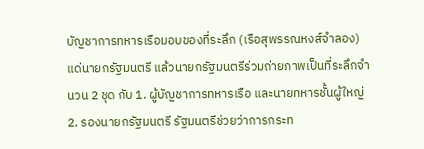บัญชาการทหารเรือมอบของที่ระลึก (เรือสุพรรณหงส์จำลอง) แด่นายกรัฐมนตรี แล้วนายกรัฐมนตรีร่วมถ่ายภาพเป็นที่ระลึกจำนวน 2 ชุด กับ 1. ผู้บัญชาการทหารเรือ และนายทหารชั้นผู้ใหญ่ 2. รองนายกรัฐมนตรี รัฐมนตรีช่วยว่าการกระท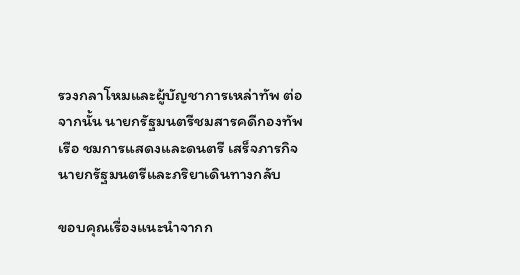รวงกลาโหมและผู้บัญชาการเหล่าทัพ ต่อจากนั้น นายกรัฐมนตรีชมสารคดีกองทัพเรือ ชมการแสดงและดนตรี เสร็จภารกิจ นายกรัฐมนตรีและภริยาเดินทางกลับ

ขอบคุณเรื่องแนะนำจากก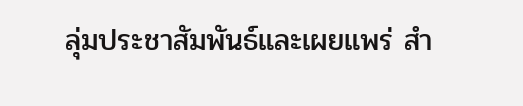ลุ่มประชาสัมพันธ์และเผยแพร่ สำ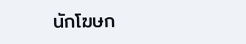นักโฆษก